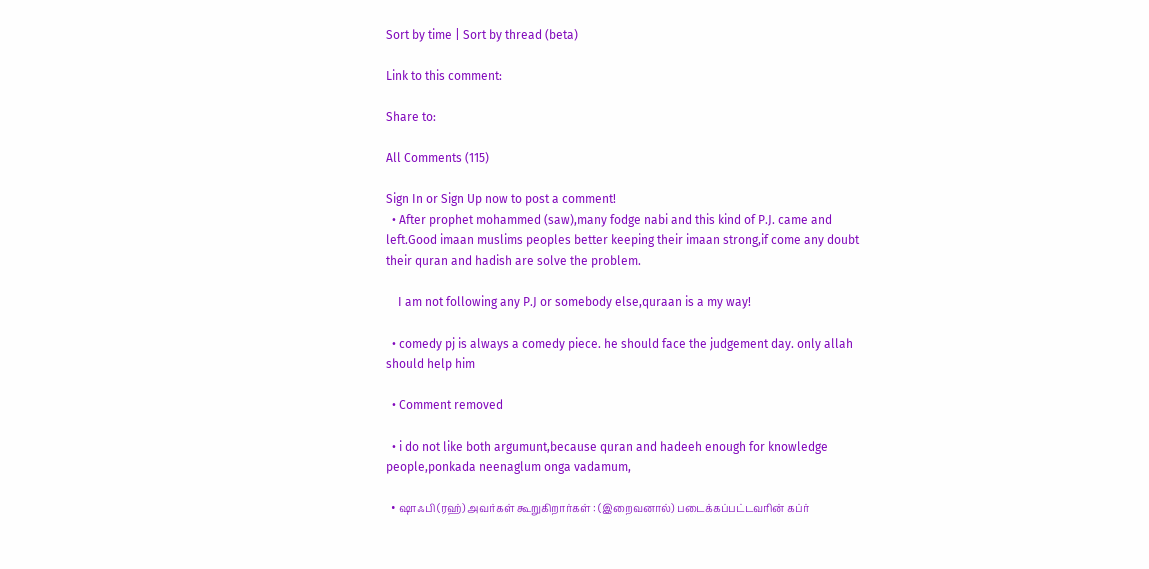Sort by time | Sort by thread (beta)

Link to this comment:

Share to:

All Comments (115)

Sign In or Sign Up now to post a comment!
  • After prophet mohammed (saw),many fodge nabi and this kind of P.J. came and left.Good imaan muslims peoples better keeping their imaan strong,if come any doubt their quran and hadish are solve the problem.

    I am not following any P.J or somebody else,quraan is a my way!

  • comedy pj is always a comedy piece. he should face the judgement day. only allah should help him

  • Comment removed

  • i do not like both argumunt,because quran and hadeeh enough for knowledge people,ponkada neenaglum onga vadamum,

  • ஷாஃபி (ரஹ்) அவர்கள் கூறுகிறார்கள் : (இறைவனால்) படைக்கப்பட்டவரின் கப்ர்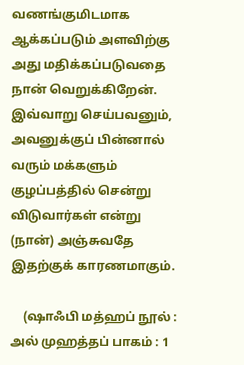வணங்குமிடமாக ஆக்கப்படும் அளவிற்கு அது மதிக்கப்படுவதை நான் வெறுக்கிறேன். இவ்வாறு செய்பவனும், அவனுக்குப் பின்னால் வரும் மக்களும் குழப்பத்தில் சென்று விடுவார்கள் என்று (நான்) அஞ்சுவதே இதற்குக் காரணமாகும்.

    (ஷாஃபி மத்ஹப் நூல் : அல் முஹத்தப் பாகம் : 1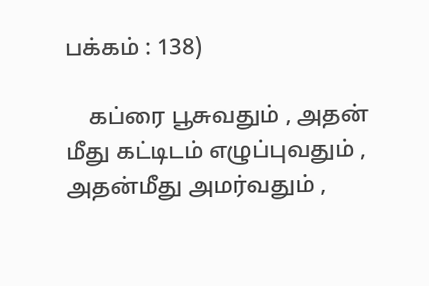பக்கம் : 138)

    கப்ரை பூசுவதும் , அதன் மீது கட்டிடம் எழுப்புவதும் , அதன்மீது அமர்வதும் ,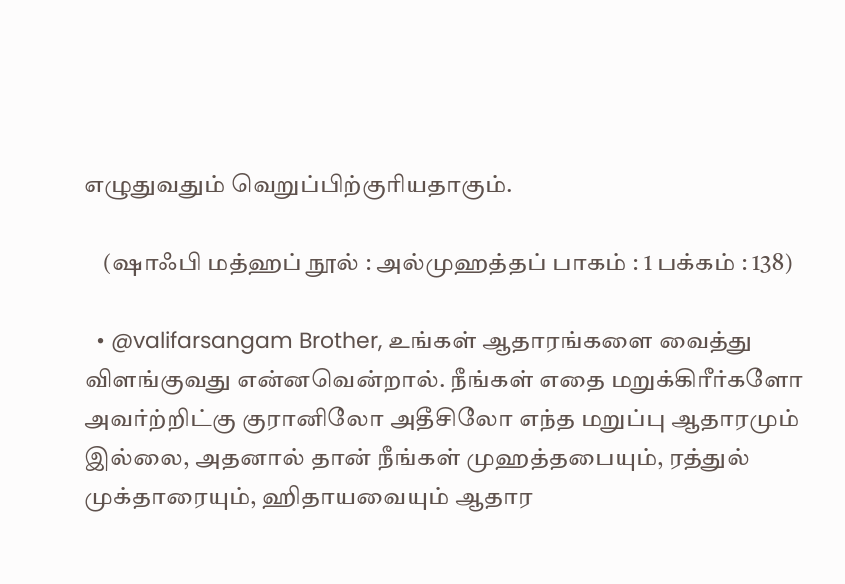எழுதுவதும் வெறுப்பிற்குரியதாகும்.

    (ஷாஃபி மத்ஹப் நூல் : அல்முஹத்தப் பாகம் : 1 பக்கம் : 138)

  • @valifarsangam Brother, உங்கள் ஆதாரங்களை வைத்து விளங்குவது என்னவென்றால். நீங்கள் எதை மறுக்கிரீர்களோ அவர்ற்றிட்கு குரானிலோ அதீசிலோ எந்த மறுப்பு ஆதாரமும் இல்லை, அதனால் தான் நீங்கள் முஹத்தபையும், ரத்துல் முக்தாரையும், ஹிதாயவையும் ஆதார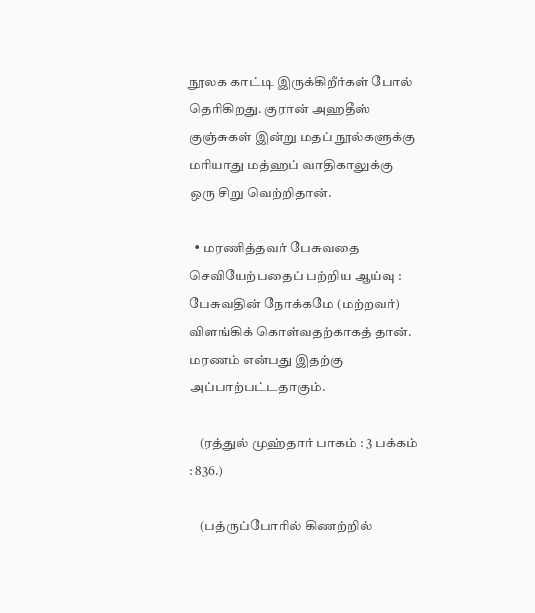நூலக காட்டி இருக்கிறீர்கள் போல் தெரிகிறது. குரான் அஹதீஸ் குஞ்சுகள் இன்று மதப் நூல்களுக்கு மரியாது மத்ஹப் வாதிகாலுக்கு ஒரு சிறு வெற்றிதான்.

  • மரணித்தவர் பேசுவதை செவியேற்பதைப் பற்றிய ஆய்வு : பேசுவதின் நோக்கமே (மற்றவர்) விளங்கிக் கொள்வதற்காகத் தான். மரணம் என்பது இதற்கு அப்பாற்பட்டதாகும்.

    (ரத்துல் முஹ்தார் பாகம் : 3 பக்கம் : 836.)

    (பத்ருப்போரில் கிணற்றில்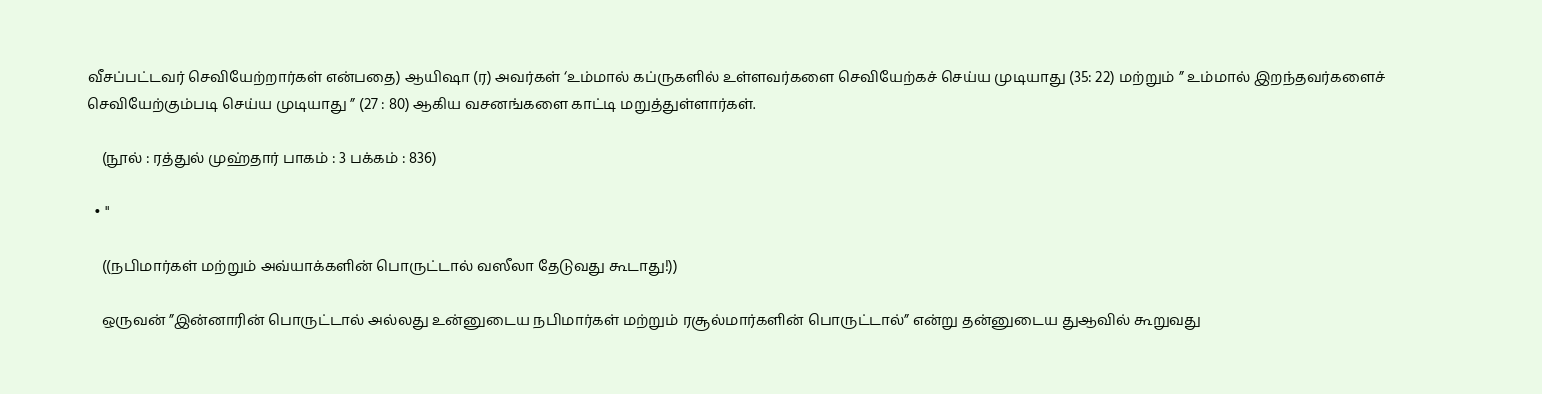வீசப்பட்டவர் செவியேற்றார்கள் என்பதை) ஆயிஷா (ர) அவர்கள் ‘உம்மால் கப்ருகளில் உள்ளவர்களை செவியேற்கச் செய்ய முடியாது (35: 22) மற்றும் ” உம்மால் இறந்தவர்களைச் செவியேற்கும்படி செய்ய முடியாது ” (27 : 80) ஆகிய வசனங்களை காட்டி மறுத்துள்ளார்கள்.

    (நூல் : ரத்துல் முஹ்தார் பாகம் : 3 பக்கம் : 836)

  • "

    ((நபிமார்கள் மற்றும் அவ்யாக்களின் பொருட்டால் வஸீலா தேடுவது கூடாது!))

    ஒருவன் ”இன்னாரின் பொருட்டால் அல்லது உன்னுடைய நபிமார்கள் மற்றும் ரசூல்மார்களின் பொருட்டால்” என்று தன்னுடைய துஆவில் கூறுவது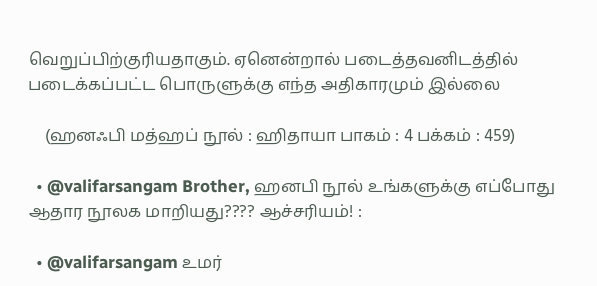வெறுப்பிற்குரியதாகும். ஏனென்றால் படைத்தவனிடத்தில் படைக்கப்பட்ட பொருளுக்கு எந்த அதிகாரமும் இல்லை

    (ஹனஃபி மத்ஹப் நூல் : ஹிதாயா பாகம் : 4 பக்கம் : 459)

  • @valifarsangam Brother, ஹனபி நூல் உங்களுக்கு எப்போது ஆதார நூலக மாறியது???? ஆச்சரியம்! :

  • @valifarsangam உமர்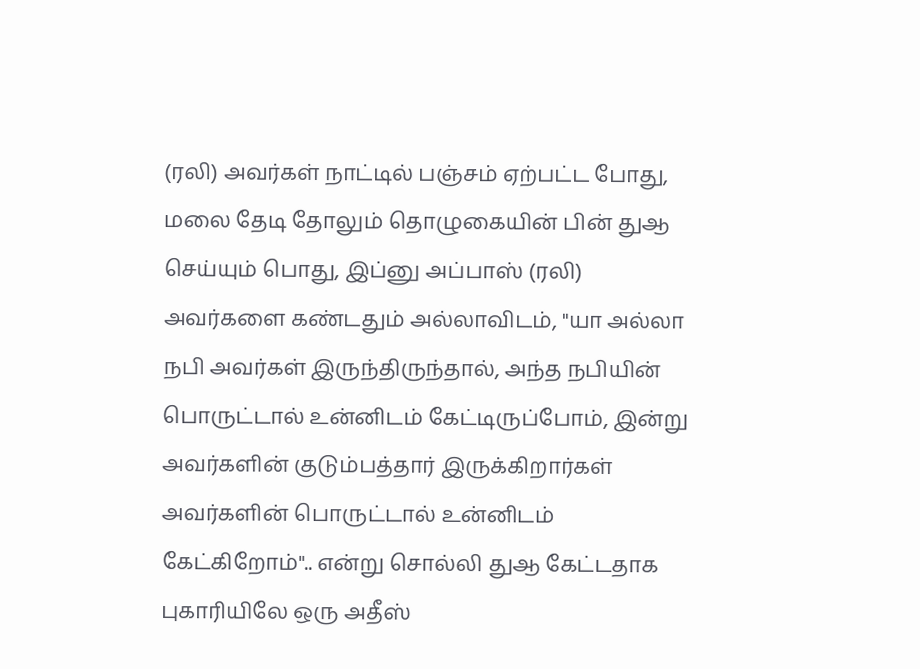(ரலி) அவர்கள் நாட்டில் பஞ்சம் ஏற்பட்ட போது, மலை தேடி தோலும் தொழுகையின் பின் துஆ செய்யும் பொது, இப்னு அப்பாஸ் (ரலி) அவர்களை கண்டதும் அல்லாவிடம், "யா அல்லா நபி அவர்கள் இருந்திருந்தால், அந்த நபியின் பொருட்டால் உன்னிடம் கேட்டிருப்போம், இன்று அவர்களின் குடும்பத்தார் இருக்கிறார்கள் அவர்களின் பொருட்டால் உன்னிடம் கேட்கிறோம்".. என்று சொல்லி துஆ கேட்டதாக புகாரியிலே ஒரு அதீஸ்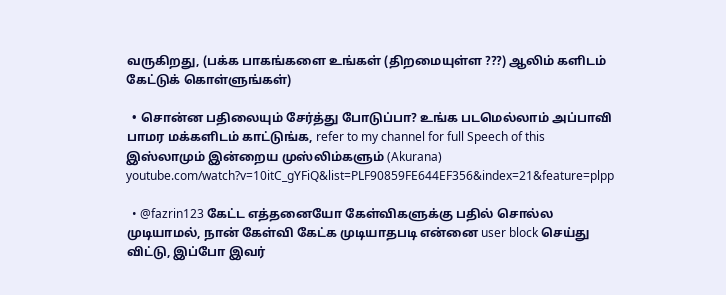வருகிறது, (பக்க பாகங்களை உங்கள் (திறமையுள்ள ???) ஆலிம் களிடம் கேட்டுக் கொள்ளுங்கள்)

  • சொன்ன பதிலையும் சேர்த்து போடுப்பா? உங்க படமெல்லாம் அப்பாவி பாமர மக்களிடம் காட்டுங்க, refer to my channel for full Speech of this இஸ்லாமும் இன்றைய முஸ்லிம்களும் (Akurana) youtube.com/watch?v=10itC_gYFiQ&list=PLF90859FE644EF356&index=21&feature=plpp

  • @fazrin123 கேட்ட எத்தனையோ கேள்விகளுக்கு பதில் சொல்ல முடியாமல், நான் கேள்வி கேட்க முடியாதபடி என்னை user block செய்து விட்டு, இப்போ இவர்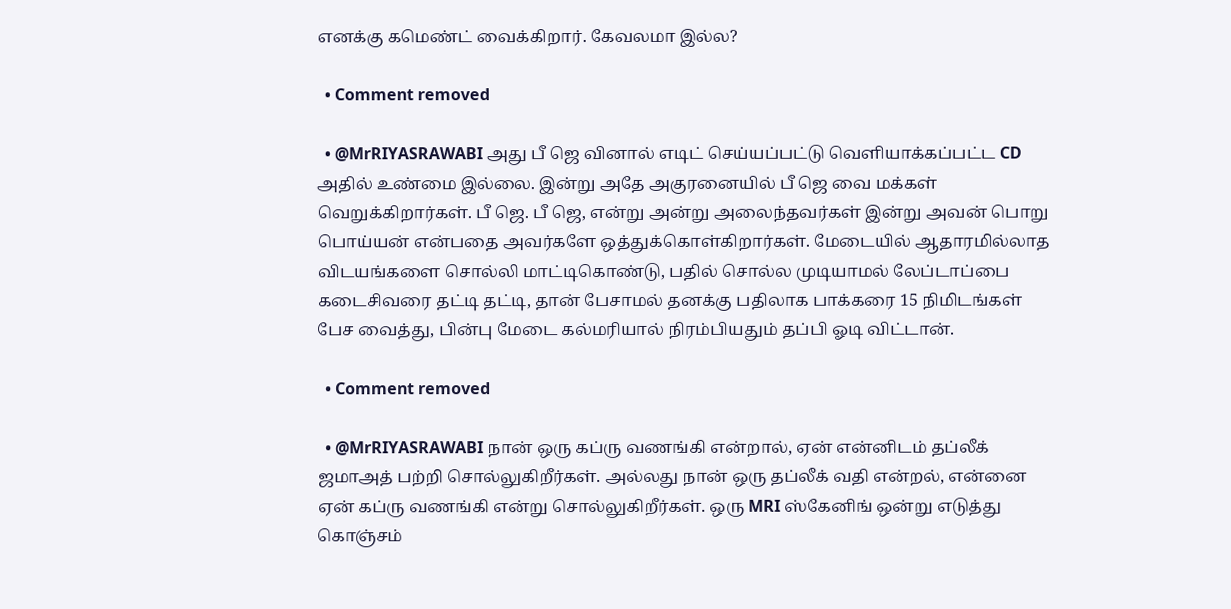எனக்கு கமெண்ட் வைக்கிறார். கேவலமா இல்ல?

  • Comment removed

  • @MrRIYASRAWABI அது பீ ஜெ வினால் எடிட் செய்யப்பட்டு வெளியாக்கப்பட்ட CD அதில் உண்மை இல்லை. இன்று அதே அகுரனையில் பீ ஜெ வை மக்கள் வெறுக்கிறார்கள். பீ ஜெ. பீ ஜெ, என்று அன்று அலைந்தவர்கள் இன்று அவன் பொறு பொய்யன் என்பதை அவர்களே ஒத்துக்கொள்கிறார்கள். மேடையில் ஆதாரமில்லாத விடயங்களை சொல்லி மாட்டிகொண்டு, பதில் சொல்ல முடியாமல் லேப்டாப்பை கடைசிவரை தட்டி தட்டி, தான் பேசாமல் தனக்கு பதிலாக பாக்கரை 15 நிமிடங்கள் பேச வைத்து, பின்பு மேடை கல்மரியால் நிரம்பியதும் தப்பி ஓடி விட்டான்.

  • Comment removed

  • @MrRIYASRAWABI நான் ஒரு கப்ரு வணங்கி என்றால், ஏன் என்னிடம் தப்லீக் ஜமாஅத் பற்றி சொல்லுகிறீர்கள். அல்லது நான் ஒரு தப்லீக் வதி என்றல், என்னை ஏன் கப்ரு வணங்கி என்று சொல்லுகிறீர்கள். ஒரு MRI ஸ்கேனிங் ஒன்று எடுத்து கொஞ்சம்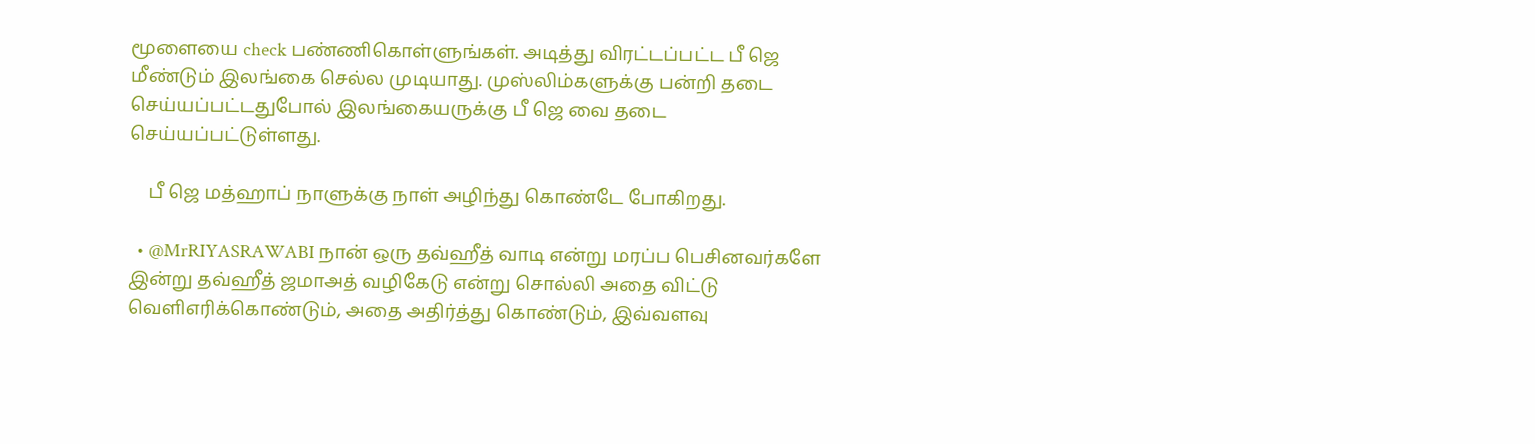மூளையை check பண்ணிகொள்ளுங்கள். அடித்து விரட்டப்பட்ட பீ ஜெ மீண்டும் இலங்கை செல்ல முடியாது. முஸ்லிம்களுக்கு பன்றி தடை செய்யப்பட்டதுபோல் இலங்கையருக்கு பீ ஜெ வை தடை செய்யப்பட்டுள்ளது.

    பீ ஜெ மத்ஹாப் நாளுக்கு நாள் அழிந்து கொண்டே போகிறது.

  • @MrRIYASRAWABI நான் ஒரு தவ்ஹீத் வாடி என்று மரப்ப பெசினவர்களே இன்று தவ்ஹீத் ஜமாஅத் வழிகேடு என்று சொல்லி அதை விட்டு வெளிஎரிக்கொண்டும், அதை அதிர்த்து கொண்டும், இவ்வளவு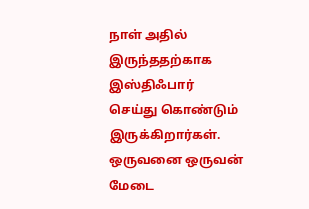நாள் அதில் இருந்ததற்காக இஸ்திஃபார் செய்து கொண்டும் இருக்கிறார்கள். ஒருவனை ஒருவன் மேடை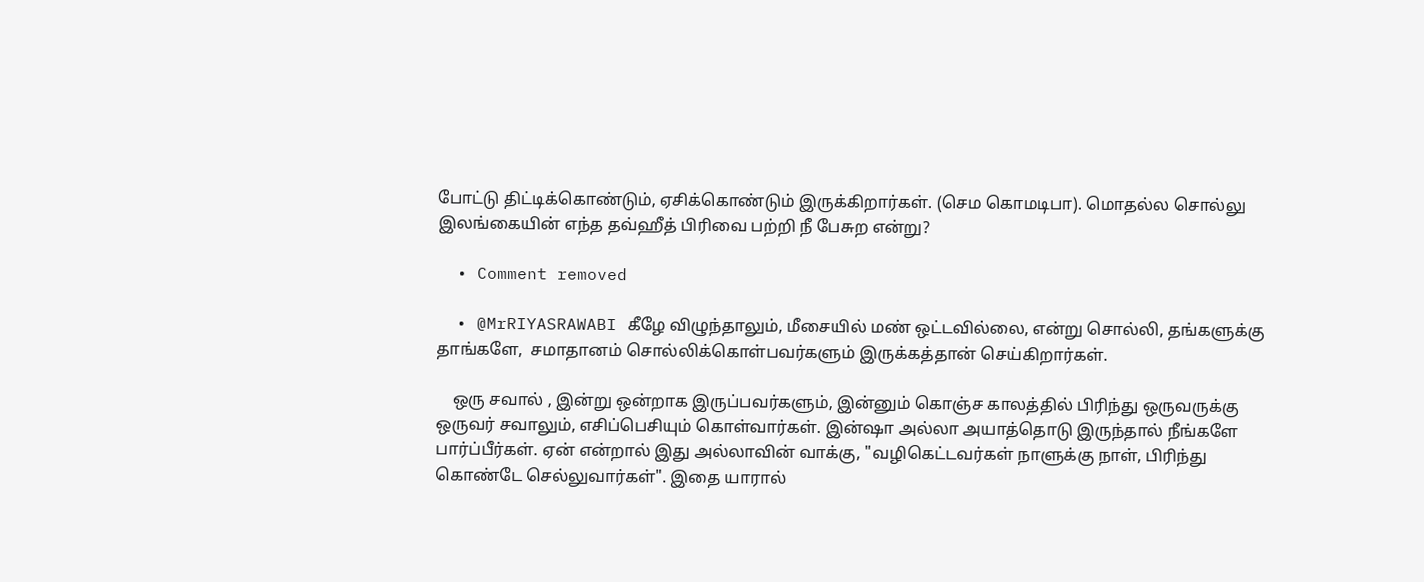போட்டு திட்டிக்கொண்டும், ஏசிக்கொண்டும் இருக்கிறார்கள். (செம கொமடிபா). மொதல்ல சொல்லு இலங்கையின் எந்த தவ்ஹீத் பிரிவை பற்றி நீ பேசுற என்று?

  • Comment removed

  • @MrRIYASRAWABI கீழே விழுந்தாலும், மீசையில் மண் ஒட்டவில்லை, என்று சொல்லி, தங்களுக்கு தாங்களே,  சமாதானம் சொல்லிக்கொள்பவர்களும் இருக்கத்தான் செய்கிறார்கள்.

    ஒரு சவால் , இன்று ஒன்றாக இருப்பவர்களும், இன்னும் கொஞ்ச காலத்தில் பிரிந்து ஒருவருக்கு ஒருவர் சவாலும், எசிப்பெசியும் கொள்வார்கள். இன்ஷா அல்லா அயாத்தொடு இருந்தால் நீங்களே பார்ப்பீர்கள். ஏன் என்றால் இது அல்லாவின் வாக்கு, "வழிகெட்டவர்கள் நாளுக்கு நாள், பிரிந்து கொண்டே செல்லுவார்கள்". இதை யாரால்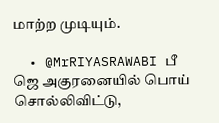மாற்ற முடியும்.

  • @MrRIYASRAWABI பீ ஜெ அகுரனையில் பொய் சொல்லிவிட்டு,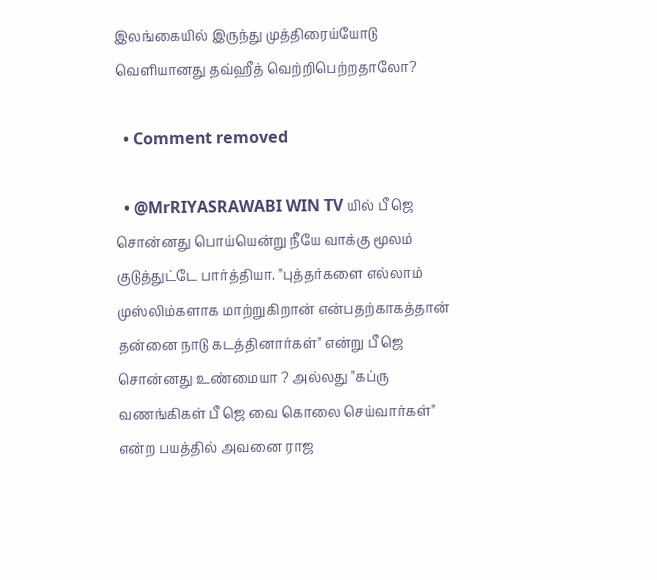இலங்கையில் இருந்து முத்திரைய்யோடு வெளியானது தவ்ஹீத் வெற்றிபெற்றதாலோ?

  • Comment removed

  • @MrRIYASRAWABI WIN TV யில் பீ ஜெ சொன்னது பொய்யென்று நீயே வாக்கு மூலம் குடுத்துட்டே பார்த்தியா. "புத்தர்களை எல்லாம் முஸ்லிம்களாக மாற்றுகிறான் என்பதற்காகத்தான் தன்னை நாடு கடத்தினார்கள்" என்று பீ ஜெ சொன்னது உண்மையா ? அல்லது "கப்ரு வணங்கிகள் பீ ஜெ வை கொலை செய்வார்கள்" என்ற பயத்தில் அவனை ராஜ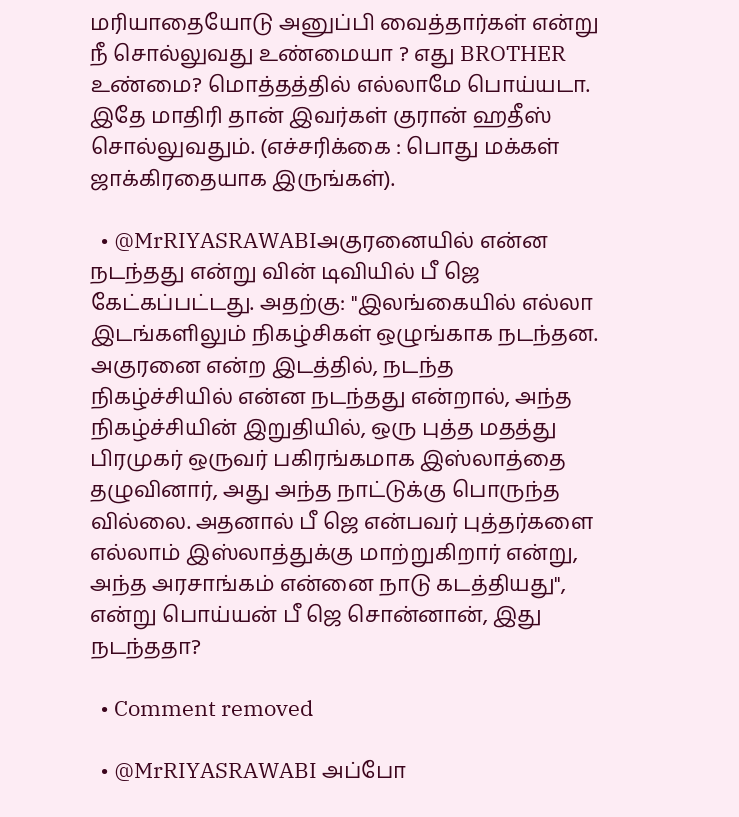மரியாதையோடு அனுப்பி வைத்தார்கள் என்று நீ சொல்லுவது உண்மையா ? எது BROTHER உண்மை? மொத்தத்தில் எல்லாமே பொய்யடா. இதே மாதிரி தான் இவர்கள் குரான் ஹதீஸ் சொல்லுவதும். (எச்சரிக்கை : பொது மக்கள் ஜாக்கிரதையாக இருங்கள்).

  • @MrRIYASRAWABIஅகுரனையில் என்ன நடந்தது என்று வின் டிவியில் பீ ஜெ கேட்கப்பட்டது. அதற்கு: "இலங்கையில் எல்லா இடங்களிலும் நிகழ்சிகள் ஒழுங்காக நடந்தன. அகுரனை என்ற இடத்தில், நடந்த நிகழ்ச்சியில் என்ன நடந்தது என்றால், அந்த நிகழ்ச்சியின் இறுதியில், ஒரு புத்த மதத்து பிரமுகர் ஒருவர் பகிரங்கமாக இஸ்லாத்தை தழுவினார், அது அந்த நாட்டுக்கு பொருந்த வில்லை. அதனால் பீ ஜெ என்பவர் புத்தர்களை எல்லாம் இஸ்லாத்துக்கு மாற்றுகிறார் என்று, அந்த அரசாங்கம் என்னை நாடு கடத்தியது", என்று பொய்யன் பீ ஜெ சொன்னான், இது நடந்ததா?

  • Comment removed

  • @MrRIYASRAWABI அப்போ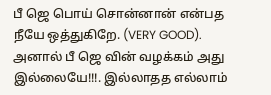பீ ஜெ பொய் சொன்னான் என்பத நீயே ஒத்துகிறே. (VERY GOOD). அனால் பீ ஜெ வின் வழக்கம் அது இல்லையே!!!. இல்லாதத எல்லாம்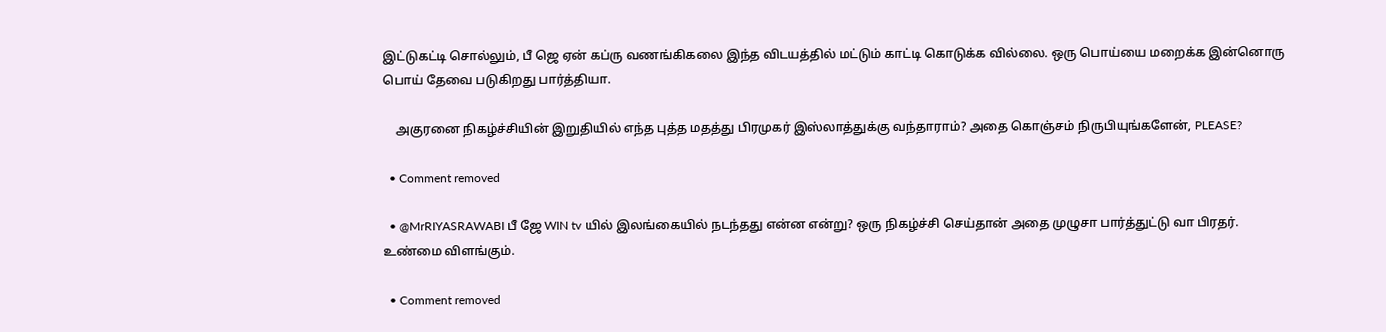இட்டுகட்டி சொல்லும், பீ ஜெ ஏன் கப்ரு வணங்கிகலை இந்த விடயத்தில் மட்டும் காட்டி கொடுக்க வில்லை. ஒரு பொய்யை மறைக்க இன்னொரு பொய் தேவை படுகிறது பார்த்தியா.

    அகுரனை நிகழ்ச்சியின் இறுதியில் எந்த புத்த மதத்து பிரமுகர் இஸ்லாத்துக்கு வந்தாராம்? அதை கொஞ்சம் நிருபியுங்களேன், PLEASE?

  • Comment removed

  • @MrRIYASRAWABI பீ ஜே WIN tv யில் இலங்கையில் நடந்தது என்ன என்று? ஒரு நிகழ்ச்சி செய்தான் அதை முழுசா பார்த்துட்டு வா பிரதர். உண்மை விளங்கும்.

  • Comment removed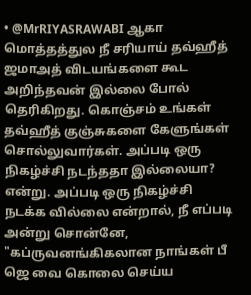• @MrRIYASRAWABI ஆகா மொத்தத்துல நீ சரியாய் தவ்ஹீத் ஜமாஅத் விடயங்களை கூட அறிந்தவன் இல்லை போல் தெரிகிறது. கொஞ்சம் உங்கள் தவ்ஹீத் குஞ்சுகளை கேளுங்கள் சொல்லுவார்கள். அப்படி ஒரு நிகழ்ச்சி நடந்ததா இல்லையா? என்று. அப்படி ஒரு நிகழ்ச்சி நடக்க வில்லை என்றால், நீ எப்படி அன்று சொன்னே, "கப்ருவனங்கிகலான நாங்கள் பீ ஜெ வை கொலை செய்ய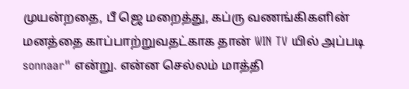முயன்றதை, பீ ஜெ மறைத்து, கப்ரு வணங்கிகளின் மனத்தை காப்பாற்றுவதட்காக தான் WIN TV யில் அப்படி sonnaar" என்று. என்ன செல்லம் மாத்தி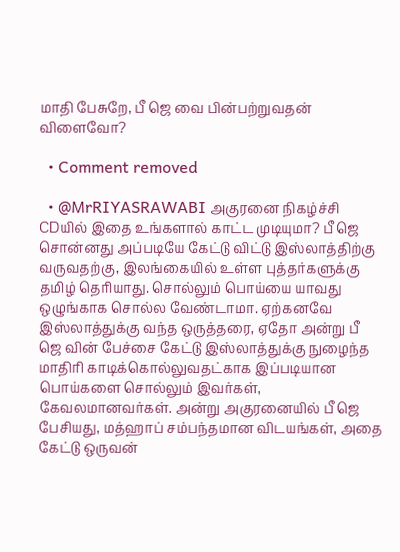மாதி பேசுறே, பீ ஜெ வை பின்பற்றுவதன் விளைவோ?

  • Comment removed

  • @MrRIYASRAWABI அகுரனை நிகழ்ச்சி CDயில் இதை உங்களால் காட்ட முடியுமா? பீ ஜெ சொன்னது அப்படியே கேட்டு விட்டு இஸ்லாத்திற்கு வருவதற்கு, இலங்கையில் உள்ள புத்தர்களுக்கு தமிழ் தெரியாது. சொல்லும் பொய்யை யாவது ஒழுங்காக சொல்ல வேண்டாமா. ஏற்கனவே இஸ்லாத்துக்கு வந்த ஒருத்தரை, ஏதோ அன்று பீ ஜெ வின் பேச்சை கேட்டு இஸ்லாத்துக்கு நுழைந்த மாதிரி காடிக்கொல்லுவதட்காக இப்படியான பொய்களை சொல்லும் இவர்கள், கேவலமானவர்கள். அன்று அகுரனையில் பீ ஜெ பேசியது, மத்ஹாப் சம்பந்தமான விடயங்கள், அதை கேட்டு ஒருவன்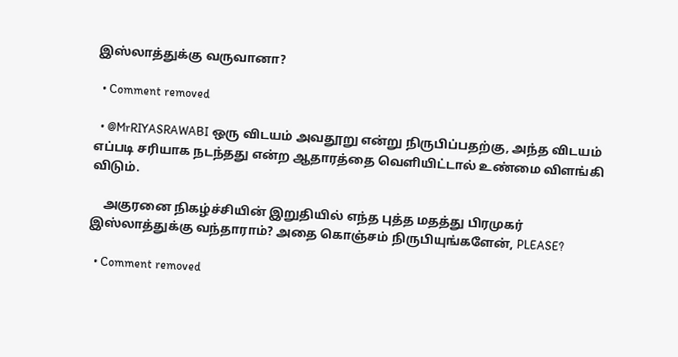இஸ்லாத்துக்கு வருவானா?

  • Comment removed

  • @MrRIYASRAWABI ஒரு விடயம் அவதூறு என்று நிருபிப்பதற்கு, அந்த விடயம் எப்படி சரியாக நடந்தது என்ற ஆதாரத்தை வெளியிட்டால் உண்மை விளங்கி விடும்.

    அகுரனை நிகழ்ச்சியின் இறுதியில் எந்த புத்த மதத்து பிரமுகர் இஸ்லாத்துக்கு வந்தாராம்? அதை கொஞ்சம் நிருபியுங்களேன், PLEASE?

  • Comment removed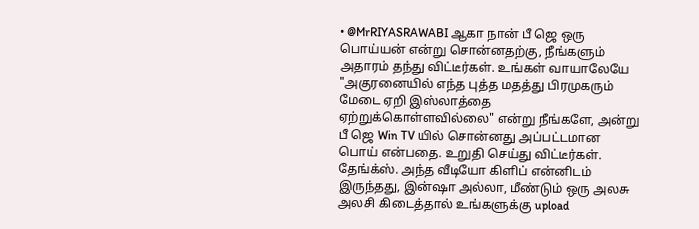• @MrRIYASRAWABI ஆகா நான் பீ ஜெ ஒரு பொய்யன் என்று சொன்னதற்கு, நீங்களும் அதாரம் தந்து விட்டீர்கள். உங்கள் வாயாலேயே "அகுரனையில் எந்த புத்த மதத்து பிரமுகரும் மேடை ஏறி இஸ்லாத்தை ஏற்றுக்கொள்ளவில்லை" என்று நீங்களே, அன்று பீ ஜெ Win TV யில் சொன்னது அப்பட்டமான பொய் என்பதை. உறுதி செய்து விட்டீர்கள். தேங்க்ஸ். அந்த வீடியோ கிளிப் என்னிடம் இருந்தது, இன்ஷா அல்லா, மீண்டும் ஒரு அலசு அலசி கிடைத்தால் உங்களுக்கு upload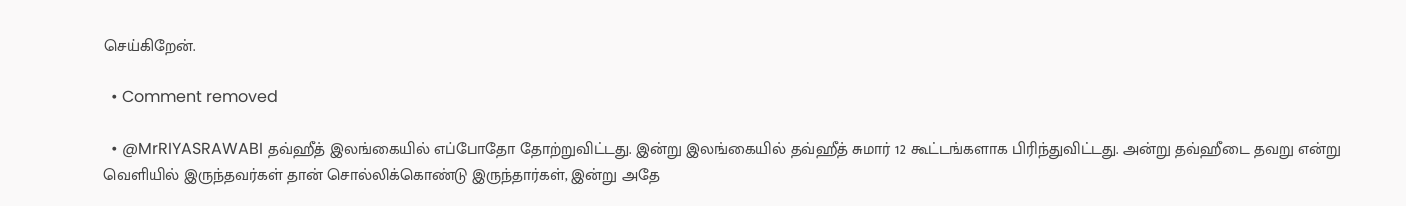செய்கிறேன்.

  • Comment removed

  • @MrRIYASRAWABI தவ்ஹீத் இலங்கையில் எப்போதோ தோற்றுவிட்டது. இன்று இலங்கையில் தவ்ஹீத் சுமார் 12 கூட்டங்களாக பிரிந்துவிட்டது. அன்று தவ்ஹீடை தவறு என்று வெளியில் இருந்தவர்கள் தான் சொல்லிக்கொண்டு இருந்தார்கள், இன்று அதே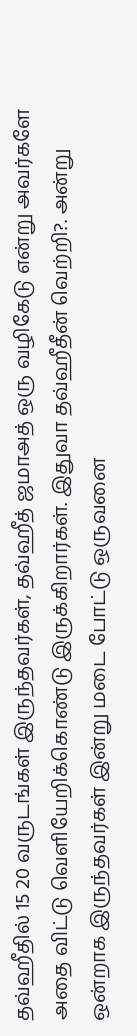தவ்ஹீதில் 15 20 வருடங்கள் இருந்தவர்கள், தவ்ஹீத் ஜமாஅத் ஒரு வழிகேடு என்று அவர்களே அதை விட்டு வெளியேறிக்கொண்டு இருக்கிறார்கள். இதுவா தவ்ஹீதீன் வெற்றி?. அன்று ஒன்றாக இருந்தவர்கள் இன்று மடை போட்டு ஒருவனை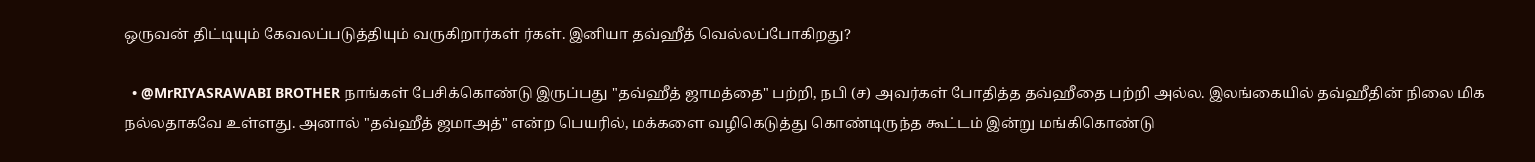ஒருவன் திட்டியும் கேவலப்படுத்தியும் வருகிறார்கள் ர்கள். இனியா தவ்ஹீத் வெல்லப்போகிறது?

  • @MrRIYASRAWABI BROTHER நாங்கள் பேசிக்கொண்டு இருப்பது "தவ்ஹீத் ஜாமத்தை" பற்றி, நபி (ச) அவர்கள் போதித்த தவ்ஹீதை பற்றி அல்ல. இலங்கையில் தவ்ஹீதின் நிலை மிக நல்லதாகவே உள்ளது. அனால் "தவ்ஹீத் ஜமாஅத்" என்ற பெயரில், மக்களை வழிகெடுத்து கொண்டிருந்த கூட்டம் இன்று மங்கிகொண்டு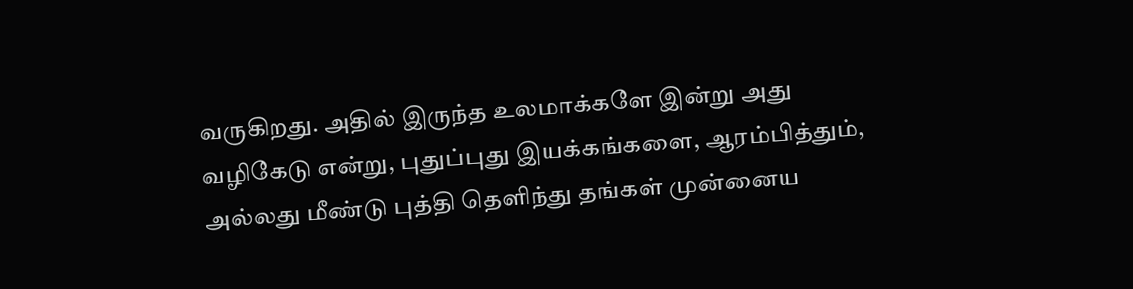வருகிறது. அதில் இருந்த உலமாக்களே இன்று அது வழிகேடு என்று, புதுப்புது இயக்கங்களை, ஆரம்பித்தும், அல்லது மீண்டு புத்தி தெளிந்து தங்கள் முன்னைய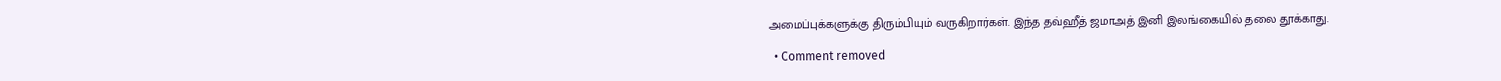அமைப்புக்களுக்கு திரும்பியும் வருகிறார்கள். இந்த தவ்ஹீத் ஜமாஅத் இனி இலங்கையில் தலை தூக்காது.

  • Comment removed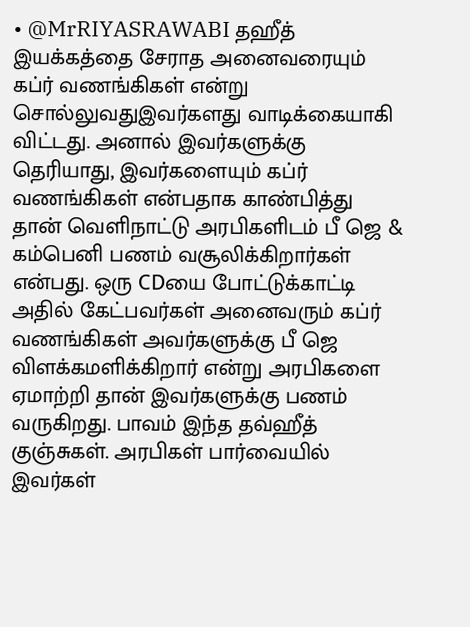• @MrRIYASRAWABI தஹீத் இயக்கத்தை சேராத அனைவரையும் கப்ர் வணங்கிகள் என்று சொல்லுவதுஇவர்களது வாடிக்கையாகி விட்டது. அனால் இவர்களுக்கு தெரியாது, இவர்களையும் கப்ர் வணங்கிகள் என்பதாக காண்பித்து தான் வெளிநாட்டு அரபிகளிடம் பீ ஜெ & கம்பெனி பணம் வசூலிக்கிறார்கள் என்பது. ஒரு CDயை போட்டுக்காட்டி அதில் கேட்பவர்கள் அனைவரும் கப்ர் வணங்கிகள் அவர்களுக்கு பீ ஜெ விளக்கமளிக்கிறார் என்று அரபிகளை ஏமாற்றி தான் இவர்களுக்கு பணம் வருகிறது. பாவம் இந்த தவ்ஹீத் குஞ்சுகள். அரபிகள் பார்வையில் இவர்கள்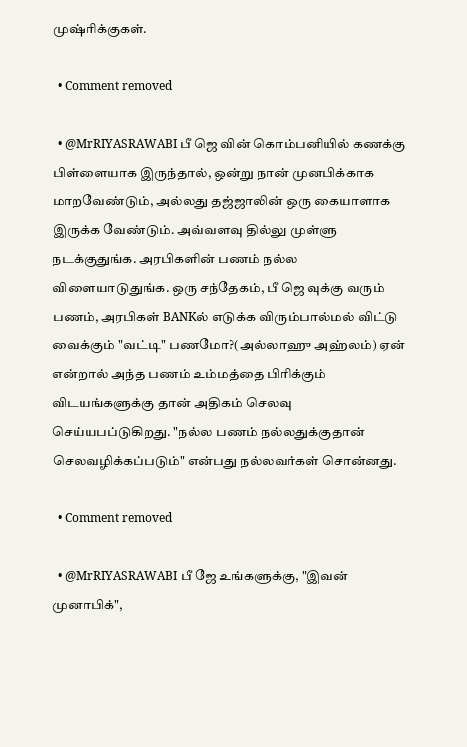முஷ்ரிக்குகள்.

  • Comment removed

  • @MrRIYASRAWABI பீ ஜெ வின் கொம்பனியில் கணக்கு பிள்ளையாக இருந்தால், ஒன்று நான் முனபிக்காக மாறவேண்டும், அல்லது தஜ்ஜாலின் ஒரு கையாளாக இருக்க வேண்டும். அவ்வளவு தில்லு முள்ளு நடக்குதுங்க. அரபிகளின் பணம் நல்ல விளையாடுதுங்க. ஒரு சந்தேகம், பீ ஜெ வுக்கு வரும் பணம், அரபிகள் BANKல் எடுக்க விரும்பால்மல் விட்டு வைக்கும் "வட்டி" பணமோ?(அல்லாஹு அஹ்லம்) ஏன் என்றால் அந்த பணம் உம்மத்தை பிரிக்கும் விடயங்களுக்கு தான் அதிகம் செலவு செய்யபப்டுகிறது. "நல்ல பணம் நல்லதுக்குதான் செலவழிக்கப்படும்" என்பது நல்லவர்கள் சொன்னது.

  • Comment removed

  • @MrRIYASRAWABI பீ ஜே உங்களுக்கு, "இவன் முனாபிக்",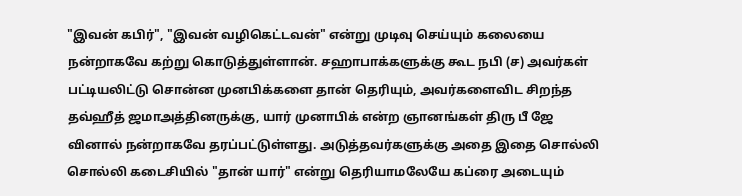"இவன் கபிர்", "இவன் வழிகெட்டவன்" என்று முடிவு செய்யும் கலையை நன்றாகவே கற்று கொடுத்துள்ளான். சஹாபாக்களுக்கு கூட நபி (ச) அவர்கள் பட்டியலிட்டு சொன்ன முனபிக்களை தான் தெரியும், அவர்களைவிட சிறந்த தவ்ஹீத் ஜமாஅத்தினருக்கு, யார் முனாபிக் என்ற ஞானங்கள் திரு பீ ஜே வினால் நன்றாகவே தரப்பட்டுள்ளது. அடுத்தவர்களுக்கு அதை இதை சொல்லி சொல்லி கடைசியில் "தான் யார்" என்று தெரியாமலேயே கப்ரை அடையும்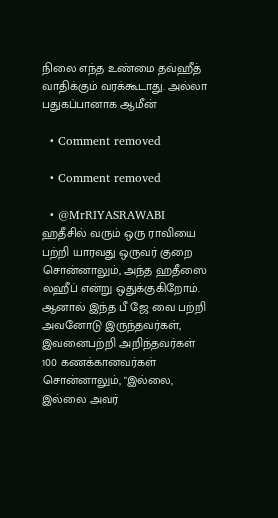நிலை எந்த உண்மை தவ்ஹீத் வாதிக்கும் வரக்கூடாது. அல்லா பதுகப்பானாக ஆமீன்

  • Comment removed

  • Comment removed

  • @MrRIYASRAWABI ஹதீசில் வரும் ஒரு ராவியை பற்றி யாரவது ஒருவர் குறை சொன்னாலும், அந்த ஹதீஸை லஹீப் என்று ஒதுக்குகிறோம். ஆனால் இந்த பீ ஜே வை பற்றி அவனோடு இருந்தவர்கள், இவனைபற்றி அறிந்தவர்கள் 100 கணக்கானவர்கள் சொன்னாலும், "இல்லை, இல்லை அவர்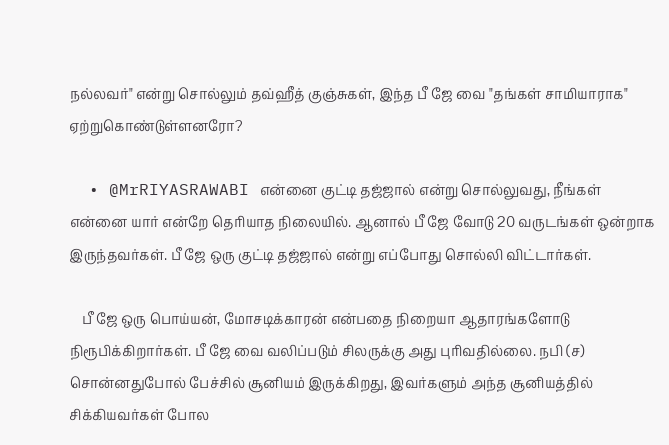நல்லவர்" என்று சொல்லும் தவ்ஹீத் குஞ்சுகள், இந்த பீ ஜே வை "தங்கள் சாமியாராக" ஏற்றுகொண்டுள்ளனரோ?

  • @MrRIYASRAWABI என்னை குட்டி தஜ்ஜால் என்று சொல்லுவது, நீங்கள் என்னை யார் என்றே தெரியாத நிலையில். ஆனால் பீ ஜே வோடு 20 வருடங்கள் ஒன்றாக இருந்தவர்கள். பீ ஜே ஒரு குட்டி தஜ்ஜால் என்று எப்போது சொல்லி விட்டார்கள்.

    பீ ஜே ஒரு பொய்யன், மோசடிக்காரன் என்பதை நிறையா ஆதாரங்களோடு நிரூபிக்கிறார்கள். பீ ஜே வை வலிப்படும் சிலருக்கு அது புரிவதில்லை. நபி (ச) சொன்னதுபோல் பேச்சில் சூனியம் இருக்கிறது, இவர்களும் அந்த சூனியத்தில் சிக்கியவர்கள் போல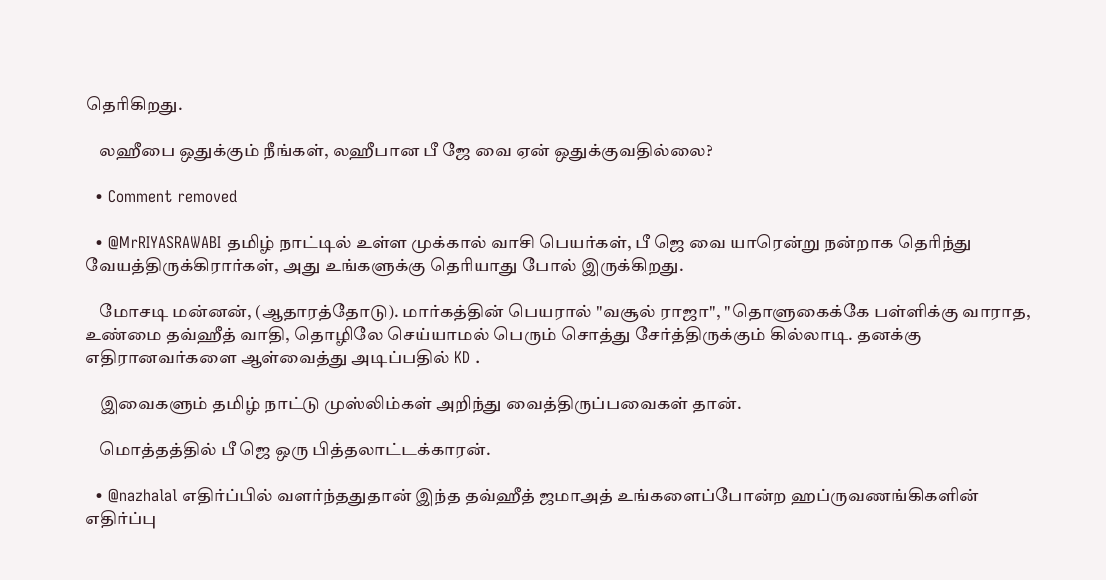தெரிகிறது.

    லஹீபை ஒதுக்கும் நீங்கள், லஹீபான பீ ஜே வை ஏன் ஒதுக்குவதில்லை?

  • Comment removed

  • @MrRIYASRAWABI தமிழ் நாட்டில் உள்ள முக்கால் வாசி பெயர்கள், பீ ஜெ வை யாரென்று நன்றாக தெரிந்து வேயத்திருக்கிரார்கள், அது உங்களுக்கு தெரியாது போல் இருக்கிறது.

    மோசடி மன்னன், (ஆதாரத்தோடு). மார்கத்தின் பெயரால் "வசூல் ராஜா", "தொளுகைக்கே பள்ளிக்கு வாராத, உண்மை தவ்ஹீத் வாதி, தொழிலே செய்யாமல் பெரும் சொத்து சேர்த்திருக்கும் கில்லாடி. தனக்கு எதிரானவர்களை ஆள்வைத்து அடிப்பதில் KD .

    இவைகளும் தமிழ் நாட்டு முஸ்லிம்கள் அறிந்து வைத்திருப்பவைகள் தான்.

    மொத்தத்தில் பீ ஜெ ஒரு பித்தலாட்டக்காரன்.

  • @nazhalal எதிர்ப்பில் வளர்ந்ததுதான் இந்த தவ்ஹீத் ஜமாஅத் உங்களைப்போன்ற ஹப்ருவணங்கிகளின் எதிர்ப்பு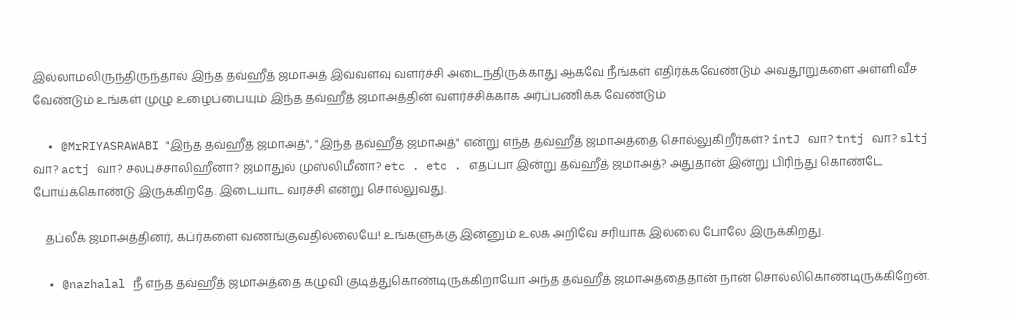இல்லாமலிருந்திருந்தால் இந்த தவ்ஹீத் ஜமாஅத் இவ்வளவு வளர்ச்சி அடைந்திருக்காது ஆகவே நீங்கள் எதிர்க்கவேண்டும் அவதூறுகளை அள்ளிவீச வேண்டும் உங்கள் முழு உழைப்பையும் இந்த தவ்ஹீத் ஜமாஅத்தின் வளர்ச்சிக்காக அர்ப்பணிக்க வேண்டும்

  • @MrRIYASRAWABI "இந்த தவ்ஹீத் ஜமாஅத்", "இந்த தவ்ஹீத் ஜமாஅத்" என்று எந்த தவ்ஹீத் ஜமாஅத்தை சொல்லுகிறீர்கள்? intJ வா? tntj வா? sltj வா? actj வா? சலபுச்சாலிஹீனா? ஜமாதுல் முஸ்லிமீனா? etc . etc . எதப்பா இன்று தவ்ஹீத் ஜமாஅத்? அதுதான் இன்று பிரிந்து கொண்டே போய்க்கொண்டு இருக்கிறதே. இடையாட வரச்சி என்று சொல்லுவது.

    தப்லீக் ஜமாஅத்தினர், கப்ர்களை வணங்குவதில்லையே! உங்களுக்கு இன்னும் உலக அறிவே சரியாக இல்லை போலே இருக்கிறது.

  • @nazhalal நீ எந்த தவ்ஹீத் ஜமாஅத்தை கழுவி குடித்துகொண்டிருக்கிறாயோ அந்த தவ்ஹீத் ஜமாஅத்தைதான் நான் சொல்லிகொண்டிருக்கிறேன்.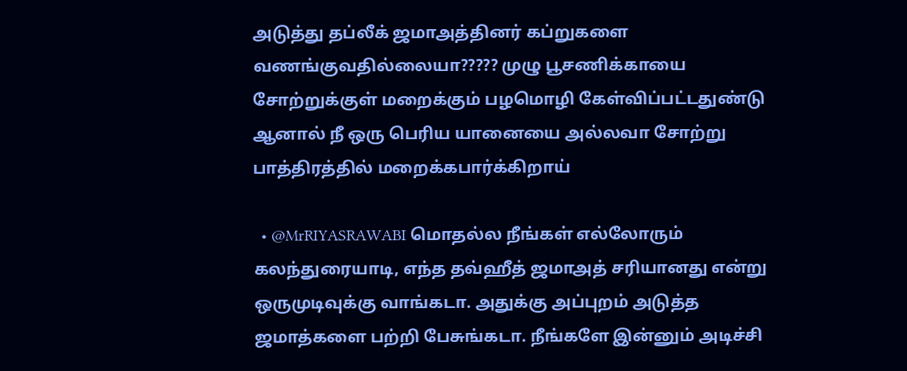அடுத்து தப்லீக் ஜமாஅத்தினர் கப்றுகளை வணங்குவதில்லையா????? முழு பூசணிக்காயை சோற்றுக்குள் மறைக்கும் பழமொழி கேள்விப்பட்டதுண்டு ஆனால் நீ ஒரு பெரிய யானையை அல்லவா சோற்று பாத்திரத்தில் மறைக்கபார்க்கிறாய்

  • @MrRIYASRAWABI மொதல்ல நீங்கள் எல்லோரும் கலந்துரையாடி, எந்த தவ்ஹீத் ஜமாஅத் சரியானது என்று ஒருமுடிவுக்கு வாங்கடா. அதுக்கு அப்புறம் அடுத்த ஜமாத்களை பற்றி பேசுங்கடா. நீங்களே இன்னும் அடிச்சி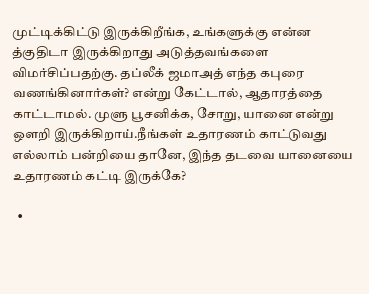முட்டிக்கிட்டு இருக்கிறீங்க, உங்களுக்கு என்ன த்குதிடா இருக்கிறாது அடுத்தவங்களை விமர்சிப்பதற்கு. தப்லீக் ஜமாஅத் எந்த கபுரை வணங்கினார்கள்? என்று கேட்டால், ஆதாரத்தை காட்டாமல். முளு பூசனிக்க, சோறு, யானை என்று ஒளறி இருக்கிறாய்.நீங்கள் உதாரணம் காட்டுவது எல்லாம் பன்றியை தானே, இந்த தடவை யானையை உதாரணம் கட்டி இருக்கே?

  •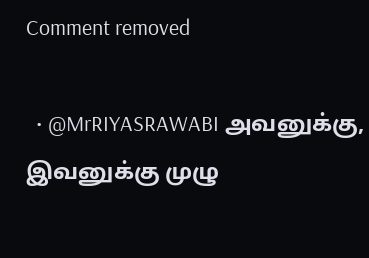Comment removed

  • @MrRIYASRAWABI அவனுக்கு, இவனுக்கு முழு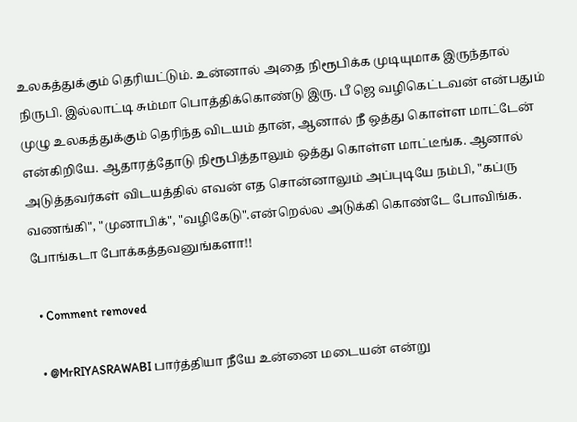உலகத்துக்கும் தெரியட்டும். உன்னால் அதை நிரூபிக்க முடியுமாக இருந்தால் நிருபி. இல்லாட்டி சும்மா பொத்திக்கொண்டு இரு. பீ ஜெ வழிகெட்டவன் என்பதும் முழு உலகத்துக்கும் தெரிந்த விடயம் தான், ஆனால் நீ ஒத்து கொள்ள மாட்டேன் என்கிறியே. ஆதாரத்தோடு நிரூபித்தாலும் ஒத்து கொள்ள மாட்டீங்க. ஆனால் அடுத்தவர்கள் விடயத்தில் எவன் எத சொன்னாலும் அப்புடியே நம்பி, "கப்ரு வணங்கி", "முனாபிக்", "வழிகேடு".என்றெல்ல அடுக்கி கொண்டே போவிங்க. போங்கடா போக்கத்தவனுங்களா!!

  • Comment removed

  • @MrRIYASRAWABI பார்த்தியா நீயே உன்னை மடையன் என்று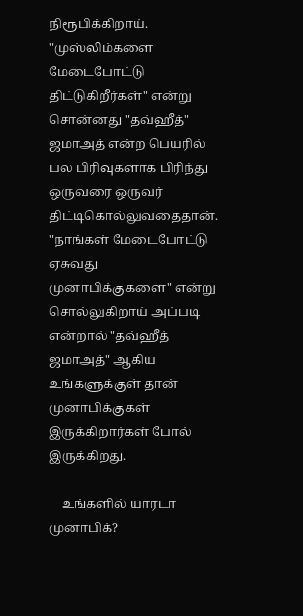நிரூபிக்கிறாய். "முஸ்லிம்களை மேடைபோட்டு திட்டுகிறீர்கள்" என்று சொன்னது "தவ்ஹீத்" ஜமாஅத் என்ற பெயரில் பல பிரிவுகளாக பிரிந்து ஒருவரை ஒருவர் திட்டிகொல்லுவதைதான். "நாங்கள் மேடைபோட்டு ஏசுவது முனாபிக்குகளை" என்று சொல்லுகிறாய் அப்படி என்றால் "தவ்ஹீத் ஜமாஅத்" ஆகிய உங்களுக்குள் தான் முனாபிக்குகள் இருக்கிறார்கள் போல் இருக்கிறது.

    உங்களில் யாரடா முனாபிக்?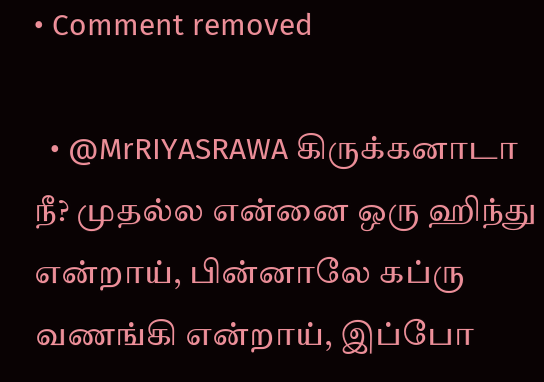• Comment removed

  • @MrRIYASRAWA கிருக்கனாடா நீ? முதல்ல என்னை ஒரு ஹிந்து என்றாய், பின்னாலே கப்ரு வணங்கி என்றாய், இப்போ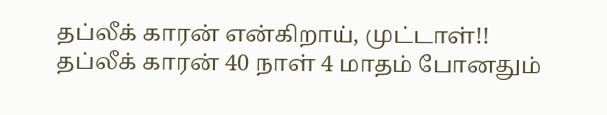தப்லீக் காரன் என்கிறாய், முட்டாள்!! தப்லீக் காரன் 40 நாள் 4 மாதம் போனதும்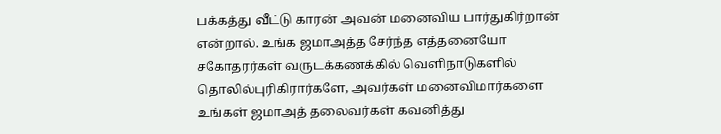பக்கத்து வீட்டு காரன் அவன் மனைவிய பார்துகிர்றான் என்றால். உங்க ஜமாஅத்த சேர்ந்த எத்தனையோ சகோதரர்கள் வருடக்கணக்கில் வெளிநாடுகளில் தொலில்புரிகிரார்களே, அவர்கள் மனைவிமார்களை உங்கள் ஜமாஅத் தலைவர்கள் கவனித்து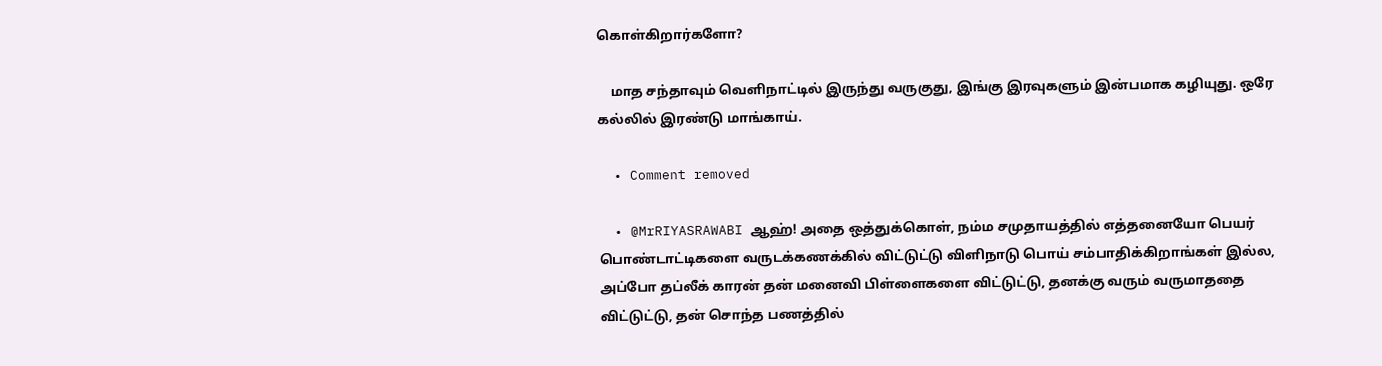கொள்கிறார்களோ?

    மாத சந்தாவும் வெளிநாட்டில் இருந்து வருகுது, இங்கு இரவுகளும் இன்பமாக கழியுது. ஒரே கல்லில் இரண்டு மாங்காய்.

  • Comment removed

  • @MrRIYASRAWABI ஆஹ்! அதை ஒத்துக்கொள், நம்ம சமுதாயத்தில் எத்தனையோ பெயர் பொண்டாட்டிகளை வருடக்கணக்கில் விட்டுட்டு விளிநாடு பொய் சம்பாதிக்கிறாங்கள் இல்ல, அப்போ தப்லீக் காரன் தன் மனைவி பிள்ளைகளை விட்டுட்டு, தனக்கு வரும் வருமாததை விட்டுட்டு, தன் சொந்த பணத்தில்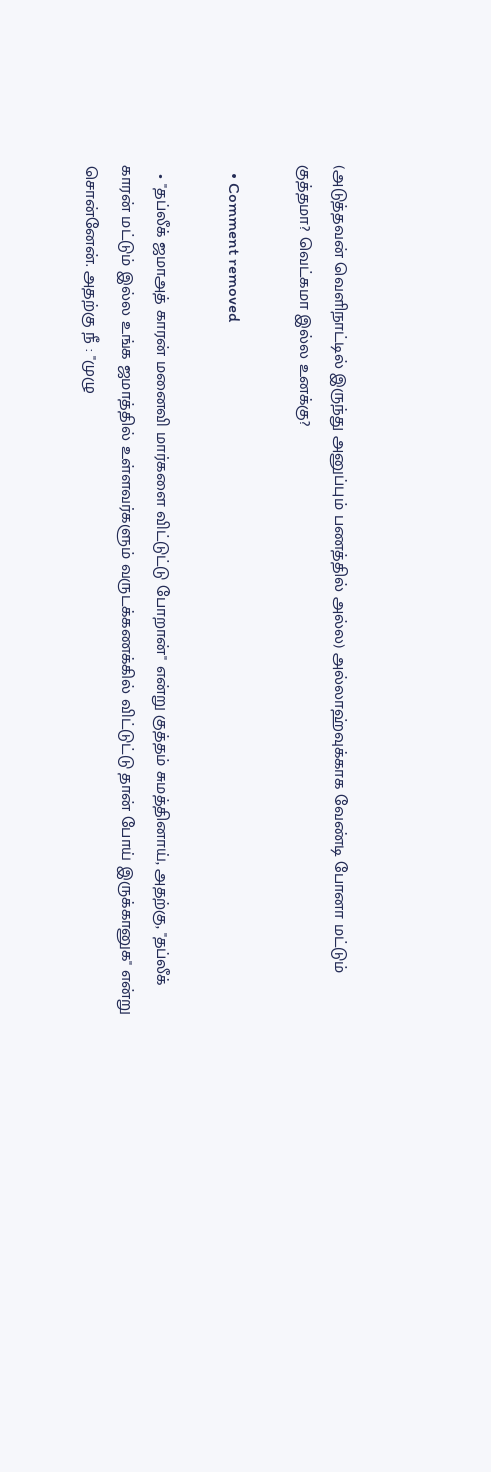(அடுத்தவன் வெளிநாட்டில் இருந்து அனுப்பும் பணத்தில் அல்ல) அல்லாஹ்வுக்காக வேண்டி போனா மட்டும் குத்தமா? வெட்கமா இல்ல உனக்கு?

  • Comment removed

  • "தப்லீக் ஜமாஅத் காரன் மனைவி மார்களை விட்டுட்டு போறான்" என்று குத்தம் சுமத்தினாய், அதற்கு, "தப்லீக் காரன் மட்டும் இல்ல உங்க ஜமாத்தில் உள்ளவர்களும் வருடக்கணக்கில் விட்டுட்டு தான் போய் இருக்கானுக" என்று சொன்னேன். அதற்கு நீ : "முழு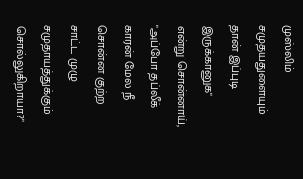முஸ்லிம் சமுதயதுளையும் தான் இப்புடி இருக்கானுக" என்று சொன்னாய், "அப்போ தப்லீக் காரன் மேல நீ சொன்ன குற்ற சாட்ட முழு சமுதாயத்துக்கும் சொல்லுகிறாயா?"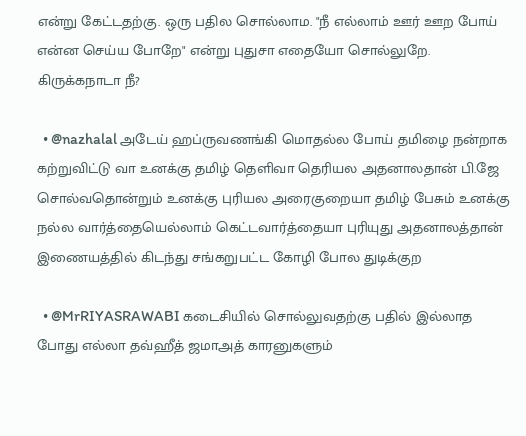என்று கேட்டதற்கு. ஒரு பதில சொல்லாம. "நீ எல்லாம் ஊர் ஊற போய் என்ன செய்ய போறே" என்று புதுசா எதையோ சொல்லுறே. கிருக்கநாடா நீ?

  • @nazhalal அடேய் ஹப்ருவணங்கி மொதல்ல போய் தமிழை நன்றாக கற்றுவிட்டு வா உனக்கு தமிழ் தெளிவா தெரியல அதனாலதான் பி.ஜே சொல்வதொன்றும் உனக்கு புரியல அரைகுறையா தமிழ் பேசும் உனக்கு நல்ல வார்த்தையெல்லாம் கெட்டவார்த்தையா புரியுது அதனாலத்தான் இணையத்தில் கிடந்து சங்கறுபட்ட கோழி போல துடிக்குற

  • @MrRIYASRAWABI கடைசியில் சொல்லுவதற்கு பதில் இல்லாத போது எல்லா தவ்ஹீத் ஜமாஅத் காரனுகளும்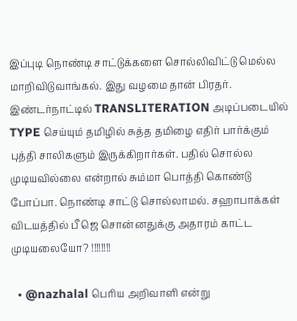இப்புடி நொண்டி சாட்டுக்களை சொல்லிவிட்டு மெல்ல மாறிவிடுவாங்கல். இது வழமை தான் பிரதர். இண்டர்நாட்டில் TRANSLITERATION அடிப்படையில் TYPE செய்யும் தமிழில் சுத்த தமிழை எதிர் பார்க்கும் புத்தி சாலிகளும் இருக்கிறார்கள். பதில் சொல்ல முடியவில்லை என்றால் சும்மா பொத்தி கொண்டு போப்பா. நொண்டி சாட்டு சொல்லாமல். சஹாபாக்கள் விடயத்தில் பீ ஜெ சொன்னதுக்கு அதாரம் காட்ட முடியலையோ? !!!!!!!!

  • @nazhalal பெரிய அறிவாளி என்று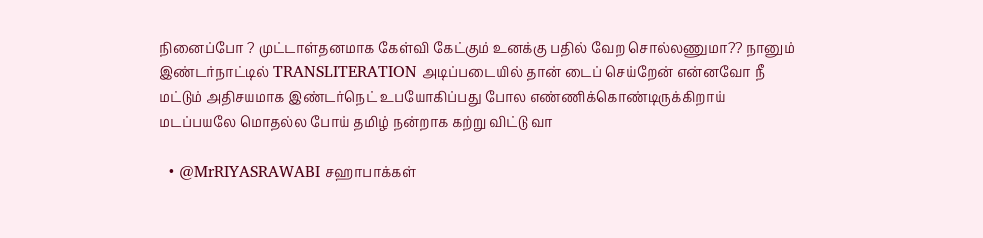நினைப்போ ? முட்டாள்தனமாக கேள்வி கேட்கும் உனக்கு பதில் வேற சொல்லணுமா?? நானும் இண்டர்நாட்டில் TRANSLITERATION அடிப்படையில் தான் டைப் செய்றேன் என்னவோ நீ மட்டும் அதிசயமாக இண்டர்நெட் உபயோகிப்பது போல எண்ணிக்கொண்டிருக்கிறாய் மடப்பயலே மொதல்ல போய் தமிழ் நன்றாக கற்று விட்டு வா

  • @MrRIYASRAWABI சஹாபாக்கள்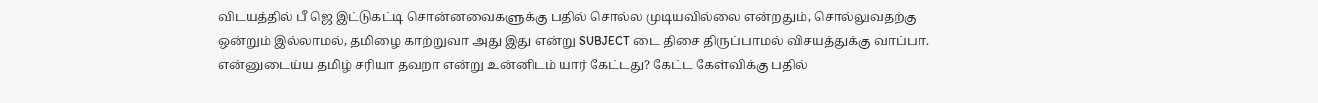விடயத்தில் பீ ஜெ இட்டுகட்டி சொன்னவைகளுக்கு பதில் சொல்ல முடியவில்லை என்றதும், சொல்லுவதற்கு ஒன்றும் இல்லாமல், தமிழை காற்றுவா அது இது என்று SUBJECT டை திசை திருப்பாமல் விசயத்துக்கு வாப்பா. என்னுடைய்ய தமிழ் சரியா தவறா என்று உன்னிடம் யார் கேட்டது? கேட்ட கேள்விக்கு பதில்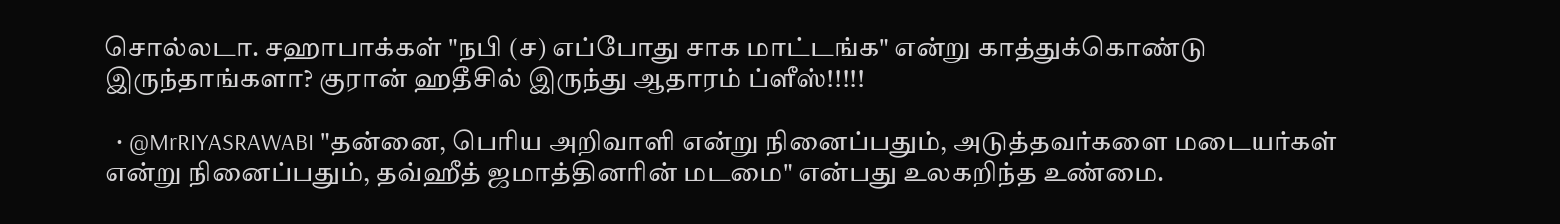சொல்லடா. சஹாபாக்கள் "நபி (ச) எப்போது சாக மாட்டங்க" என்று காத்துக்கொண்டு இருந்தாங்களா? குரான் ஹதீசில் இருந்து ஆதாரம் ப்ளீஸ்!!!!!

  • @MrRIYASRAWABI "தன்னை, பெரிய அறிவாளி என்று நினைப்பதும், அடுத்தவர்களை மடையர்கள் என்று நினைப்பதும், தவ்ஹீத் ஜமாத்தினரின் மடமை" என்பது உலகறிந்த உண்மை.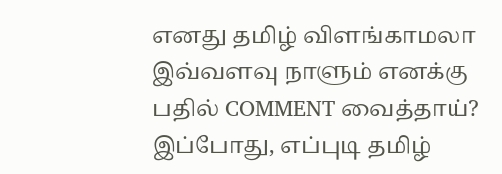எனது தமிழ் விளங்காமலா இவ்வளவு நாளும் எனக்கு பதில் COMMENT வைத்தாய்? இப்போது, எப்புடி தமிழ்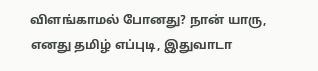விளங்காமல் போனது? நான் யாரு, எனது தமிழ் எப்புடி, இதுவாடா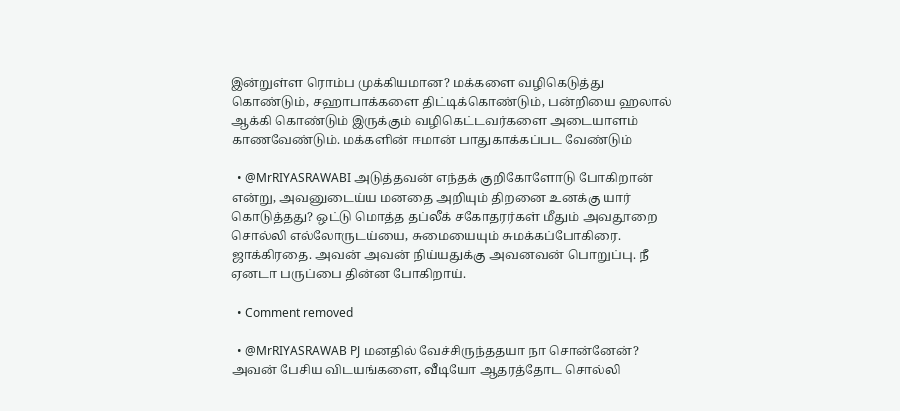இன்றுள்ள ரொம்ப முக்கியமான? மக்களை வழிகெடுத்து கொண்டும், சஹாபாக்களை திட்டிக்கொண்டும், பன்றியை ஹலால் ஆக்கி கொண்டும் இருக்கும் வழிகெட்டவர்களை அடையாளம் காணவேண்டும். மக்களின் ஈமான் பாதுகாக்கப்பட வேண்டும்

  • @MrRIYASRAWABI அடுத்தவன் எந்தக் குறிகோளோடு போகிறான் என்று, அவனுடைய்ய மனதை அறியும் திறனை உனக்கு யார் கொடுத்தது? ஒட்டு மொத்த தப்லீக் சகோதரர்கள் மீதும் அவதூறை சொல்லி எல்லோருடய்யை, சுமையையும் சுமக்கப்போகிரை. ஜாக்கிரதை. அவன் அவன் நிய்யதுக்கு அவனவன் பொறுப்பு. நீ ஏனடா பருப்பை தின்ன போகிறாய்.

  • Comment removed

  • @MrRIYASRAWAB PJ மனதில் வேச்சிருந்ததயா நா சொன்னேன்? அவன் பேசிய விடயங்களை, வீடியோ ஆதரத்தோட சொல்லி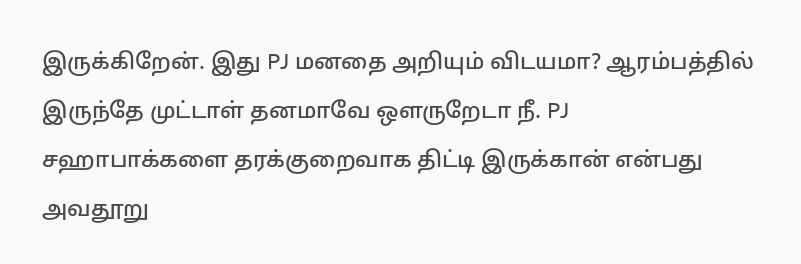இருக்கிறேன். இது PJ மனதை அறியும் விடயமா? ஆரம்பத்தில் இருந்தே முட்டாள் தனமாவே ஒளருறேடா நீ. PJ சஹாபாக்களை தரக்குறைவாக திட்டி இருக்கான் என்பது அவதூறு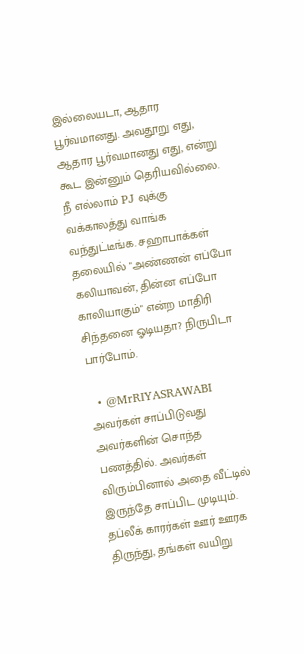இல்லையடா, ஆதார பூர்வமானது. அவதூறு எது, ஆதார பூர்வமானது எது, என்று கூட இன்னும் தெரியவில்லை. நீ எல்லாம் PJ வுக்கு வக்காலத்து வாங்க வந்துட்டீங்க. சஹாபாக்கள் தலையில் "அண்ணன் எப்போ கலியாவன், தின்ன எப்போ காலியாகும்" என்ற மாதிரி சிந்தனை ஓடியதா? நிருபிடா பார்போம்.

  • @MrRIYASRAWABI அவர்கள் சாப்பிடுவது அவர்களின் சொந்த பணத்தில். அவர்கள் விரும்பினால் அதை வீட்டில் இருந்தே சாப்பிட முடியும். தப்லீக் காரர்கள் ஊர் ஊரக திருந்து, தங்கள் வயிறு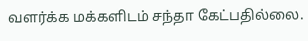வளர்க்க மக்களிடம் சந்தா கேட்பதில்லை.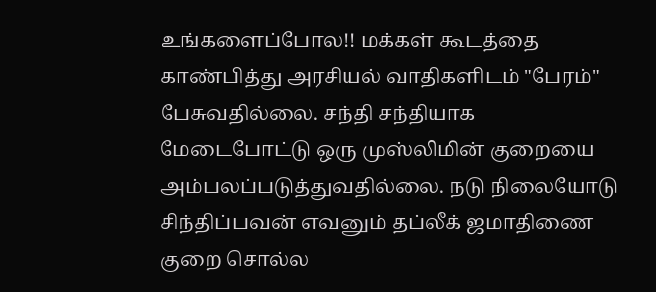உங்களைப்போல!! மக்கள் கூடத்தை காண்பித்து அரசியல் வாதிகளிடம் "பேரம்" பேசுவதில்லை. சந்தி சந்தியாக மேடைபோட்டு ஒரு முஸ்லிமின் குறையை அம்பலப்படுத்துவதில்லை. நடு நிலையோடு சிந்திப்பவன் எவனும் தப்லீக் ஜமாதிணை குறை சொல்ல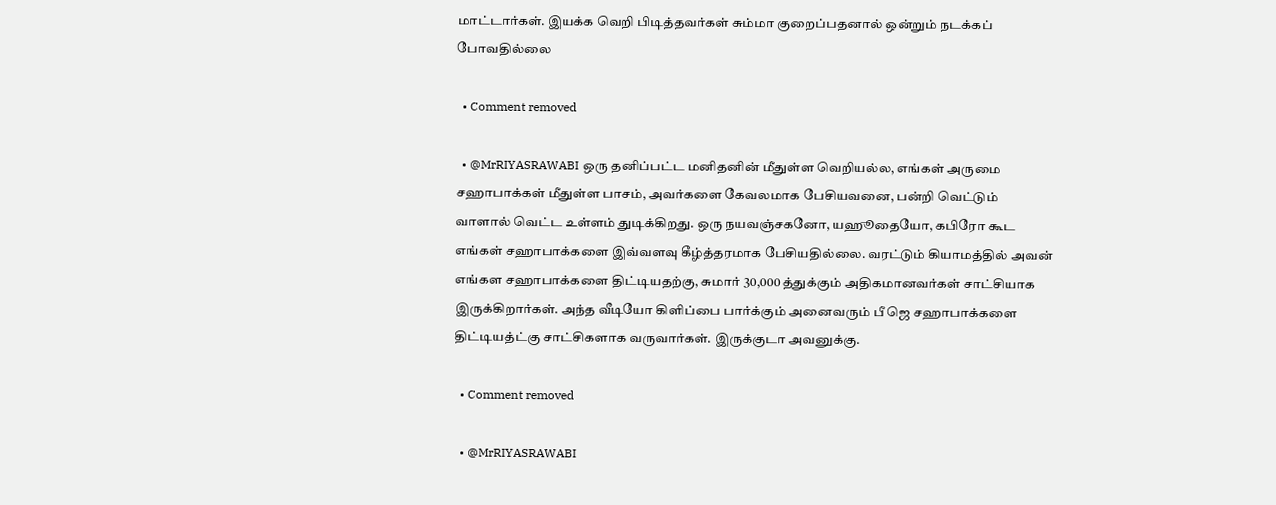மாட்டார்கள். இயக்க வெறி பிடித்தவர்கள் சும்மா குறைப்பதனால் ஒன்றும் நடக்கப் போவதில்லை

  • Comment removed

  • @MrRIYASRAWABI ஒரு தனிப்பட்ட மனிதனின் மீதுள்ள வெறியல்ல, எங்கள் அருமை சஹாபாக்கள் மீதுள்ள பாசம், அவர்களை கேவலமாக பேசியவனை, பன்றி வெட்டும் வாளால் வெட்ட உள்ளம் துடிக்கிறது. ஒரு நயவஞ்சகனோ, யஹூதையோ, கபிரோ கூட எங்கள் சஹாபாக்களை இவ்வளவு கீழ்த்தரமாக பேசியதில்லை. வரட்டும் கியாமத்தில் அவன் எங்கள சஹாபாக்களை திட்டியதற்கு, சுமார் 30,000 த்துக்கும் அதிகமானவர்கள் சாட்சியாக இருக்கிறார்கள். அந்த வீடியோ கிளிப்பை பார்க்கும் அனைவரும் பீ ஜெ சஹாபாக்களை திட்டியத்ட்கு சாட்சிகளாக வருவார்கள். இருக்குடா அவனுக்கு.

  • Comment removed

  • @MrRIYASRAWABI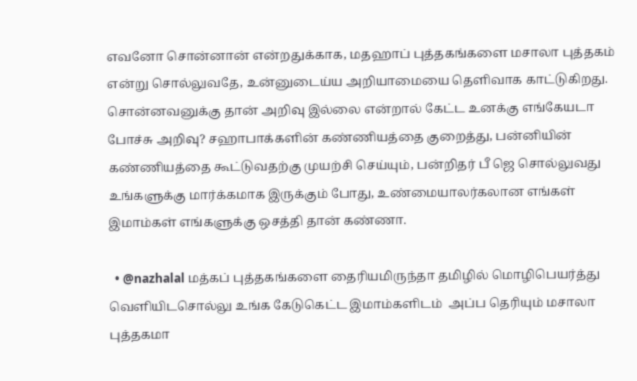எவனோ சொன்னான் என்றதுக்காக, மதஹாப் புத்தகங்களை மசாலா புத்தகம் என்று சொல்லுவதே, உன்னுடைய்ய அறியாமையை தெளிவாக காட்டுகிறது. சொன்னவனுக்கு தான் அறிவு இல்லை என்றால் கேட்ட உனக்கு எங்கேயடா போச்சு அறிவு? சஹாபாக்களின் கண்ணியத்தை குறைத்து, பன்னியின் கண்ணியத்தை கூட்டுவதற்கு முயற்சி செய்யும், பன்றிதர் பீ ஜெ சொல்லுவது உங்களுக்கு மார்க்கமாக இருக்கும் போது, உண்மையாலர்கலான எங்கள் இமாம்கள் எங்களுக்கு ஒசத்தி தான் கண்ணா.

  • @nazhalal மத்கப் புத்தகங்களை தைரியமிருந்தா தமிழில் மொழிபெயர்த்து வெளியிடசொல்லு உங்க கேடுகெட்ட இமாம்களிடம்  அப்ப தெரியும் மசாலா புத்தகமா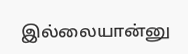இல்லையான்னு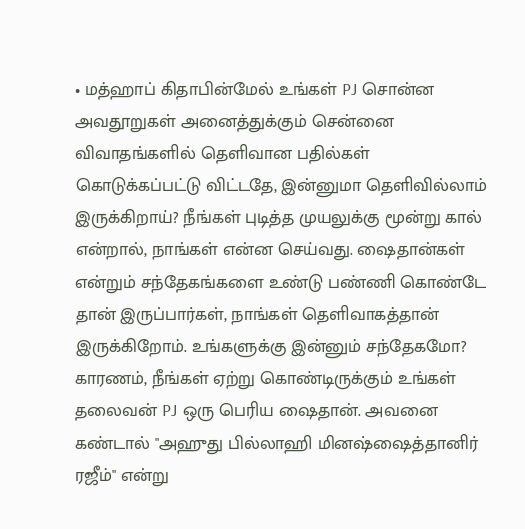• மத்ஹாப் கிதாபின்மேல் உங்கள் PJ சொன்ன அவதூறுகள் அனைத்துக்கும் சென்னை விவாதங்களில் தெளிவான பதில்கள் கொடுக்கப்பட்டு விட்டதே, இன்னுமா தெளிவில்லாம் இருக்கிறாய்? நீங்கள் புடித்த முயலுக்கு மூன்று கால் என்றால், நாங்கள் என்ன செய்வது. ஷைதான்கள் என்றும் சந்தேகங்களை உண்டு பண்ணி கொண்டே தான் இருப்பார்கள், நாங்கள் தெளிவாகத்தான் இருக்கிறோம். உங்களுக்கு இன்னும் சந்தேகமோ? காரணம், நீங்கள் ஏற்று கொண்டிருக்கும் உங்கள் தலைவன் PJ ஒரு பெரிய ஷைதான். அவனை கண்டால் "அஹுது பில்லாஹி மினஷ்ஷைத்தானிர் ரஜீம்" என்று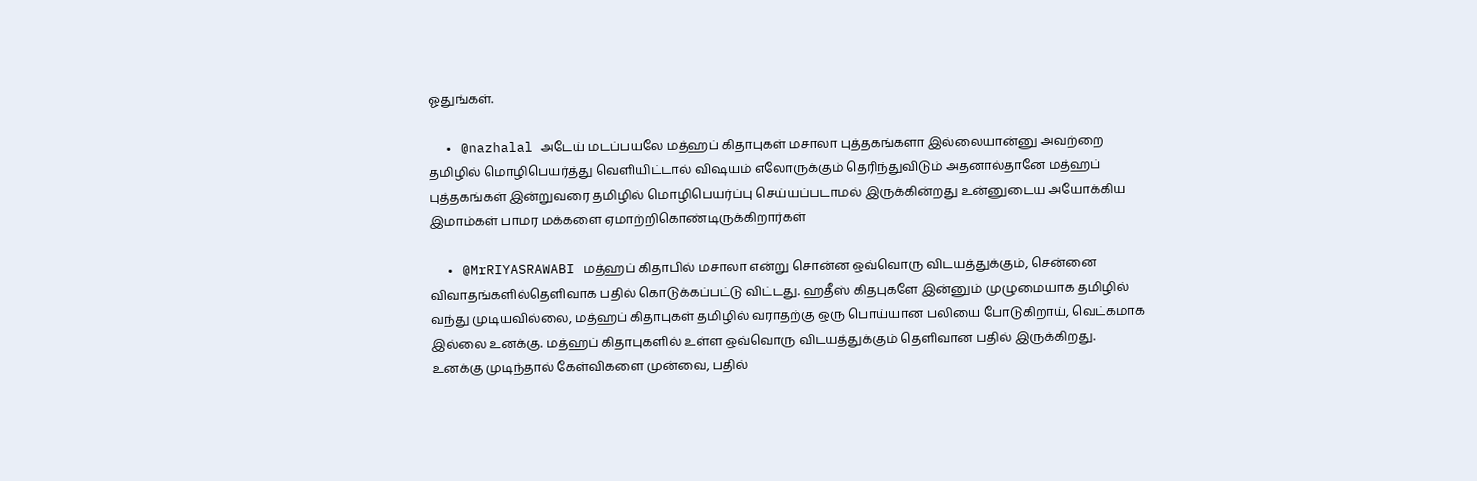ஓதுங்கள்.

  • @nazhalal அடேய் மடப்பயலே மத்ஹப் கிதாபுகள் மசாலா புத்தகங்களா இல்லையான்னு அவற்றை தமிழில் மொழிபெயர்த்து வெளியிட்டால் விஷயம் எலோருக்கும் தெரிந்துவிடும் அதனால்தானே மத்ஹப் புத்தகங்கள் இன்றுவரை தமிழில் மொழிபெயர்ப்பு செய்யப்படாமல் இருக்கின்றது உன்னுடைய அயோக்கிய இமாம்கள் பாமர மக்களை ஏமாற்றிகொண்டிருக்கிறார்கள்

  • @MrRIYASRAWABI மத்ஹப் கிதாபில் மசாலா என்று சொன்ன ஒவ்வொரு விடயத்துக்கும், சென்னை விவாதங்களில்தெளிவாக பதில் கொடுக்கப்பட்டு விட்டது. ஹதீஸ் கிதபுகளே இன்னும் முழுமையாக தமிழில் வந்து முடியவில்லை, மத்ஹப் கிதாபுகள் தமிழில் வராதற்கு ஒரு பொய்யான பலியை போடுகிறாய், வெட்கமாக இல்லை உனக்கு. மத்ஹப் கிதாபுகளில் உள்ள ஒவ்வொரு விடயத்துக்கும் தெளிவான பதில் இருக்கிறது. உனக்கு முடிந்தால் கேள்விகளை முன்வை, பதில்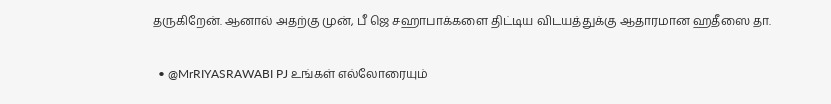தருகிறேன். ஆனால் அதற்கு முன், பீ ஜெ சஹாபாக்களை திட்டிய விடயத்துக்கு ஆதாரமான ஹதீஸை தா.

  • @MrRIYASRAWABI PJ உங்கள் எல்லோரையும்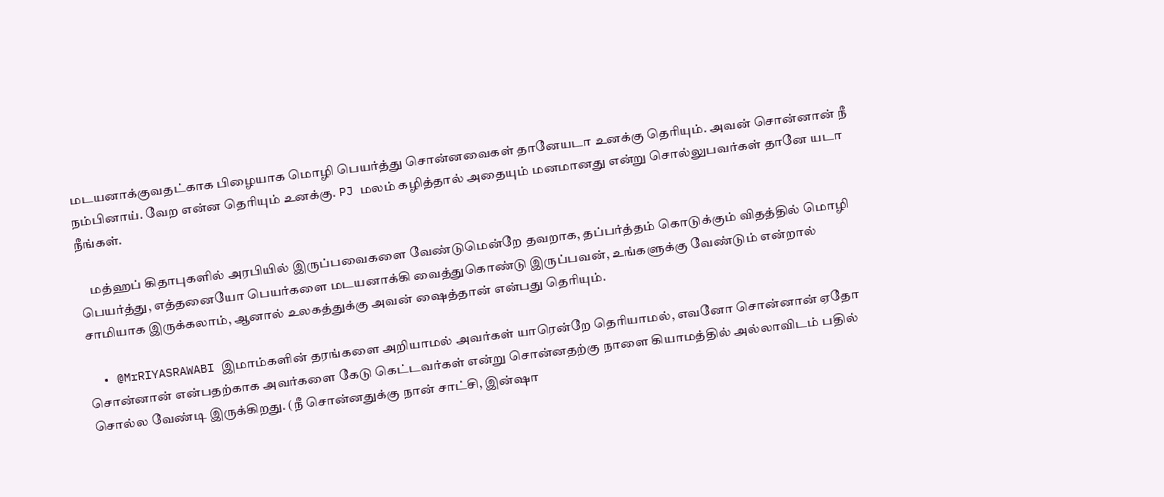மடயனாக்குவதட்காக பிழையாக மொழி பெயர்த்து சொன்னவைகள் தானேயடா உனக்கு தெரியும். அவன் சொன்னான் நீ நம்பினாய். வேற என்ன தெரியும் உனக்கு. PJ மலம் கழித்தால் அதையும் மனமானது என்று சொல்லுபவர்கள் தானே யடா நீங்கள்.

    மத்ஹப் கிதாபுகளில் அரபியில் இருப்பவைகளை வேண்டுமென்றே தவறாக, தப்பர்த்தம் கொடுக்கும் விதத்தில் மொழி பெயர்த்து, எத்தனையோ பெயர்களை மடயனாக்கி வைத்துகொண்டு இருப்பவன், உங்களுக்கு வேண்டும் என்றால் சாமியாக இருக்கலாம், ஆனால் உலகத்துக்கு அவன் ஷைத்தான் என்பது தெரியும்.

  • @MrRIYASRAWABI இமாம்களின் தரங்களை அறியாமல் அவர்கள் யாரென்றே தெரியாமல், எவனோ சொன்னான் ஏதோ சொன்னான் என்பதற்காக அவர்களை கேடு கெட்டவர்கள் என்று சொன்னதற்கு நாளை கியாமத்தில் அல்லாவிடம் பதில் சொல்ல வேண்டி இருக்கிறது. (நீ சொன்னதுக்கு நான் சாட்சி, இன்ஷா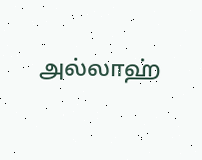அல்லாஹ்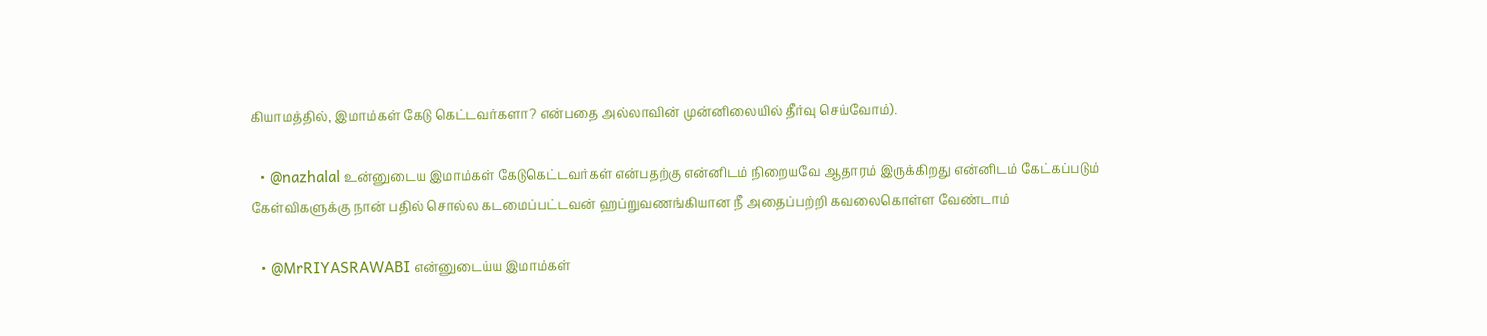கியாமத்தில், இமாம்கள் கேடு கெட்டவர்களா? என்பதை அல்லாவின் முன்னிலையில் தீர்வு செய்வோம்).

  • @nazhalal உன்னுடைய இமாம்கள் கேடுகெட்டவர்கள் என்பதற்கு என்னிடம் நிறையவே ஆதாரம் இருக்கிறது என்னிடம் கேட்கப்படும் கேள்விகளுக்கு நான் பதில் சொல்ல கடமைப்பட்டவன் ஹப்றுவணங்கியான நீ அதைப்பற்றி கவலைகொள்ள வேண்டாம்

  • @MrRIYASRAWABI என்னுடைய்ய இமாம்கள்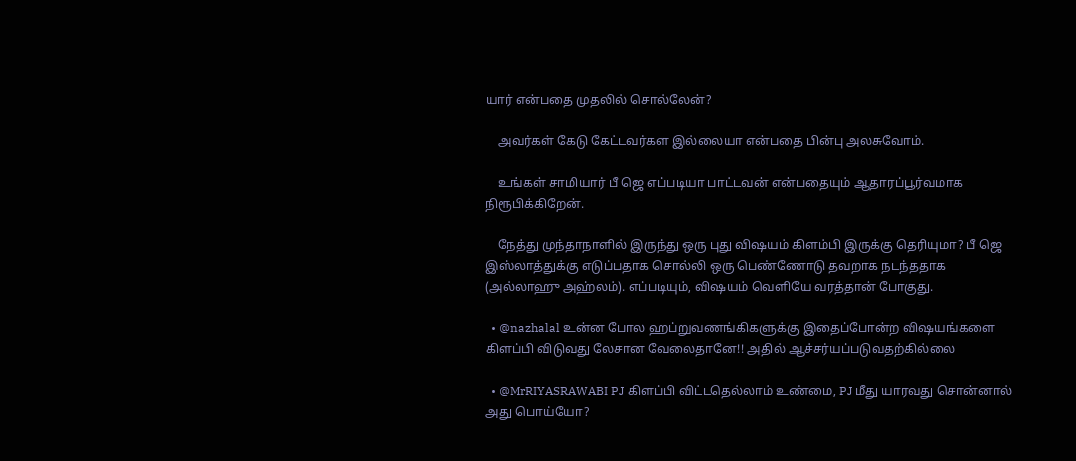யார் என்பதை முதலில் சொல்லேன்?

    அவர்கள் கேடு கேட்டவர்கள இல்லையா என்பதை பின்பு அலசுவோம்.

    உங்கள் சாமியார் பீ ஜெ எப்படியா பாட்டவன் என்பதையும் ஆதாரப்பூர்வமாக நிரூபிக்கிறேன்.

    நேத்து முந்தாநாளில் இருந்து ஒரு புது விஷயம் கிளம்பி இருக்கு தெரியுமா? பீ ஜெ இஸ்லாத்துக்கு எடுப்பதாக சொல்லி ஒரு பெண்ணோடு தவறாக நடந்ததாக (அல்லாஹு அஹ்லம்). எப்படியும், விஷயம் வெளியே வரத்தான் போகுது.

  • @nazhalal உன்ன போல ஹப்றுவணங்கிகளுக்கு இதைப்போன்ற விஷயங்களை கிளப்பி விடுவது லேசான வேலைதானே!! அதில் ஆச்சர்யப்படுவதற்கில்லை

  • @MrRIYASRAWABI PJ கிளப்பி விட்டதெல்லாம் உண்மை, PJ மீது யாரவது சொன்னால் அது பொய்யோ?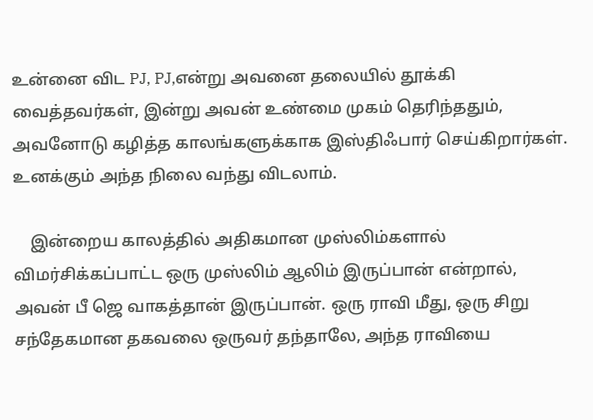உன்னை விட PJ, PJ,என்று அவனை தலையில் தூக்கி வைத்தவர்கள், இன்று அவன் உண்மை முகம் தெரிந்ததும், அவனோடு கழித்த காலங்களுக்காக இஸ்திஃபார் செய்கிறார்கள். உனக்கும் அந்த நிலை வந்து விடலாம்.

    இன்றைய காலத்தில் அதிகமான முஸ்லிம்களால் விமர்சிக்கப்பாட்ட ஒரு முஸ்லிம் ஆலிம் இருப்பான் என்றால், அவன் பீ ஜெ வாகத்தான் இருப்பான். ஒரு ராவி மீது, ஒரு சிறு சந்தேகமான தகவலை ஒருவர் தந்தாலே, அந்த ராவியை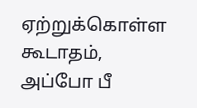ஏற்றுக்கொள்ள கூடாதம், அப்போ பீ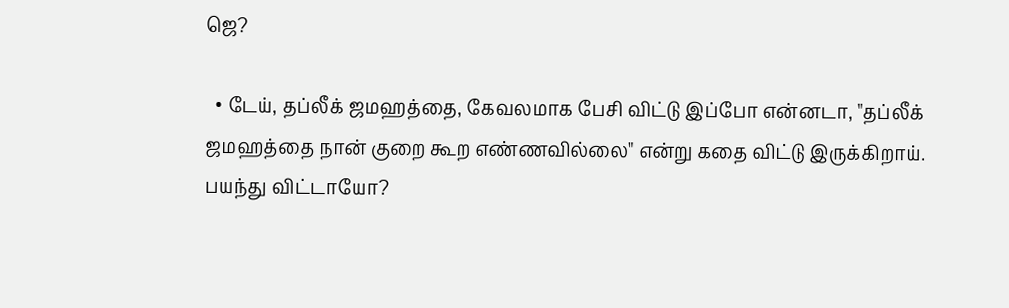ஜெ?

  • டேய், தப்லீக் ஜமஹத்தை, கேவலமாக பேசி விட்டு இப்போ என்னடா, "தப்லீக் ஜமஹத்தை நான் குறை கூற எண்ணவில்லை" என்று கதை விட்டு இருக்கிறாய். பயந்து விட்டாயோ?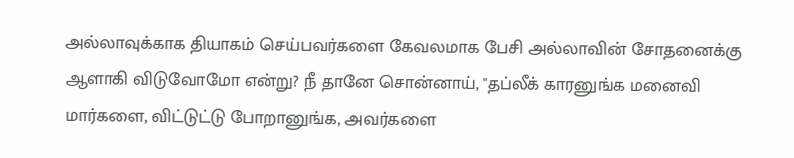அல்லாவுக்காக தியாகம் செய்பவர்களை கேவலமாக பேசி அல்லாவின் சோதனைக்கு ஆளாகி விடுவோமோ என்று? நீ தானே சொன்னாய், "தப்லீக் காரனுங்க மனைவி மார்களை, விட்டுட்டு போறானுங்க, அவர்களை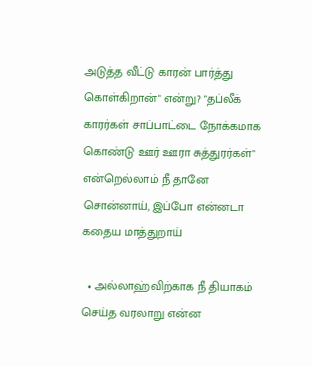அடுத்த வீட்டு காரன் பார்த்து கொள்கிறான்" என்று? "தப்லீக் காரர்கள் சாப்பாட்டை நோக்கமாக கொண்டு ஊர் ஊரா சுத்துரர்கள்" என்றெல்லாம் நீ தானே சொன்னாய், இப்போ என்னடா கதைய மாத்துறாய்

  • அல்லாஹ்விற்காக நீ தியாகம் செய்த வரலாறு என்ன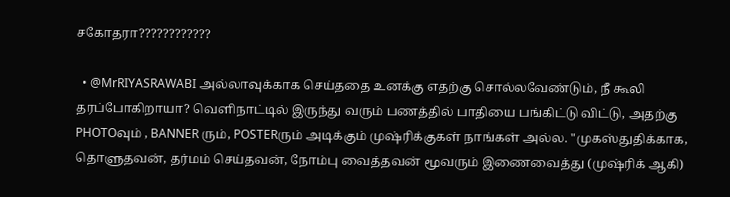சகோதரா????????????

  • @MrRIYASRAWABI அல்லாவுக்காக செய்ததை உனக்கு எதற்கு சொல்லவேண்டும், நீ கூலி தரப்போகிறாயா? வெளிநாட்டில் இருந்து வரும் பணத்தில் பாதியை பங்கிட்டு விட்டு, அதற்கு PHOTOவும் , BANNER ரும், POSTERரும் அடிக்கும் முஷ்ரிக்குகள் நாங்கள் அல்ல. "முகஸ்துதிக்காக, தொளுதவன், தர்மம் செய்தவன், நோம்பு வைத்தவன் மூவரும் இணைவைத்து (முஷ்ரிக் ஆகி)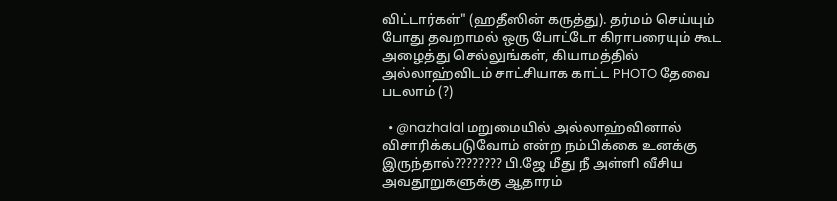விட்டார்கள்" (ஹதீஸின் கருத்து). தர்மம் செய்யும் போது தவறாமல் ஒரு போட்டோ கிராபரையும் கூட அழைத்து செல்லுங்கள், கியாமத்தில் அல்லாஹ்விடம் சாட்சியாக காட்ட PHOTO தேவை படலாம் (?)

  • @nazhalal மறுமையில் அல்லாஹ்வினால் விசாரிக்கபடுவோம் என்ற நம்பிக்கை உனக்கு இருந்தால்???????? பி.ஜே மீது நீ அள்ளி வீசிய அவதூறுகளுக்கு ஆதாரம்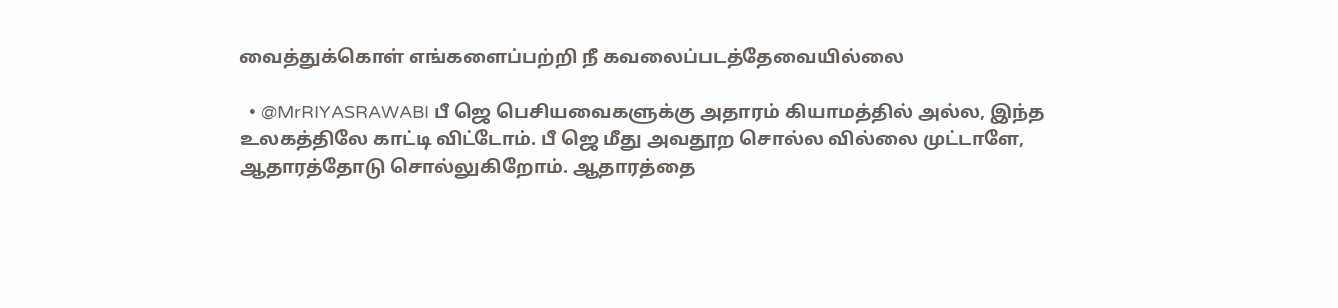வைத்துக்கொள் எங்களைப்பற்றி நீ கவலைப்படத்தேவையில்லை

  • @MrRIYASRAWABI பீ ஜெ பெசியவைகளுக்கு அதாரம் கியாமத்தில் அல்ல, இந்த உலகத்திலே காட்டி விட்டோம். பீ ஜெ மீது அவதூற சொல்ல வில்லை முட்டாளே, ஆதாரத்தோடு சொல்லுகிறோம். ஆதாரத்தை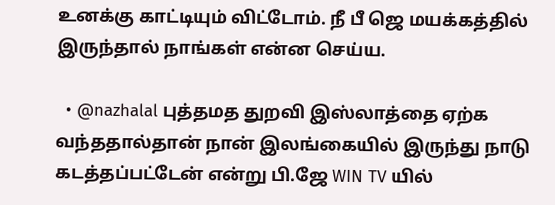உனக்கு காட்டியும் விட்டோம். நீ பீ ஜெ மயக்கத்தில் இருந்தால் நாங்கள் என்ன செய்ய.

  • @nazhalal புத்தமத துறவி இஸ்லாத்தை ஏற்க வந்ததால்தான் நான் இலங்கையில் இருந்து நாடு கடத்தப்பட்டேன் என்று பி.ஜே WIN TV யில்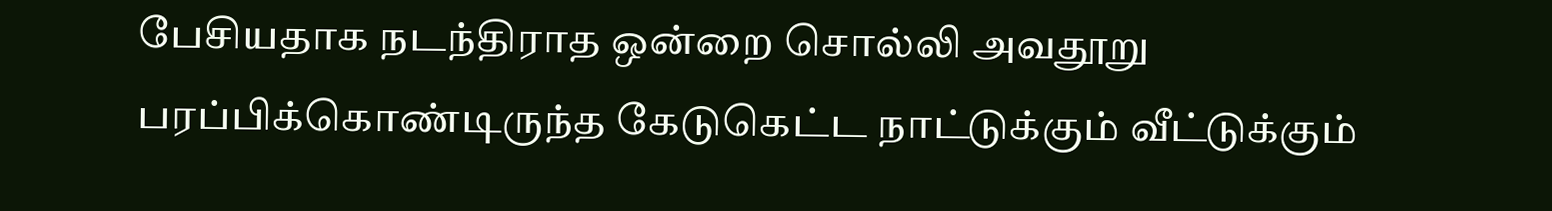பேசியதாக நடந்திராத ஒன்றை சொல்லி அவதூறு பரப்பிக்கொண்டிருந்த கேடுகெட்ட நாட்டுக்கும் வீட்டுக்கும்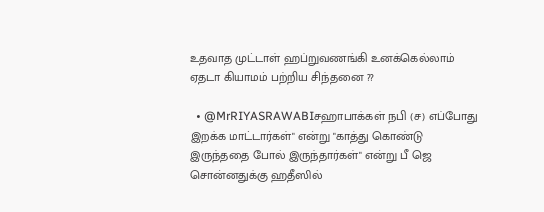உதவாத முட்டாள் ஹப்றுவணங்கி உனக்கெல்லாம் ஏதடா கியாமம் பற்றிய சிந்தனை ??

  • @MrRIYASRAWABIசஹாபாக்கள் நபி (ச) எப்போது இறக்க மாட்டார்கள்" என்று "காத்து கொண்டு இருந்ததை போல் இருந்தார்கள்" என்று பீ ஜெ சொன்னதுக்கு ஹதீஸில்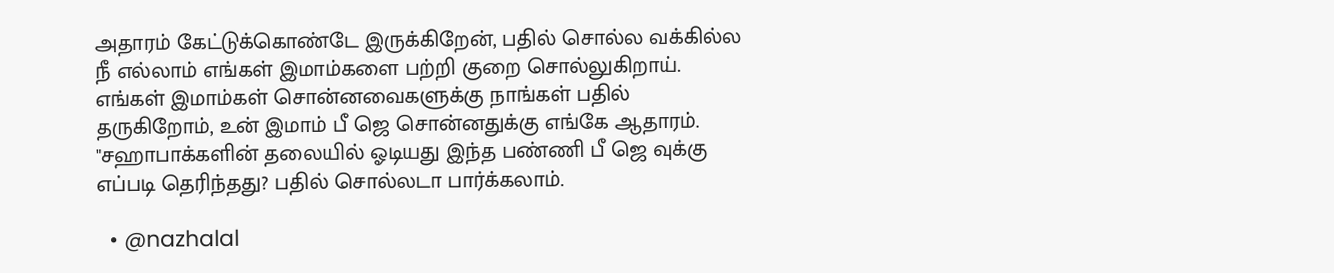அதாரம் கேட்டுக்கொண்டே இருக்கிறேன், பதில் சொல்ல வக்கில்ல நீ எல்லாம் எங்கள் இமாம்களை பற்றி குறை சொல்லுகிறாய். எங்கள் இமாம்கள் சொன்னவைகளுக்கு நாங்கள் பதில் தருகிறோம், உன் இமாம் பீ ஜெ சொன்னதுக்கு எங்கே ஆதாரம். "சஹாபாக்களின் தலையில் ஓடியது இந்த பண்ணி பீ ஜெ வுக்கு எப்படி தெரிந்தது? பதில் சொல்லடா பார்க்கலாம்.

  • @nazhalal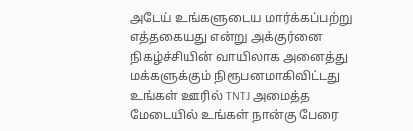அடேய் உங்களுடைய மார்க்கப்பற்று எத்தகையது என்று அக்குர்னை நிகழ்ச்சியின் வாயிலாக அனைத்து மக்களுக்கும் நிரூபனமாகிவிட்டது உங்கள் ஊரில் TNTJ அமைத்த மேடையில் உங்கள் நான்கு பேரை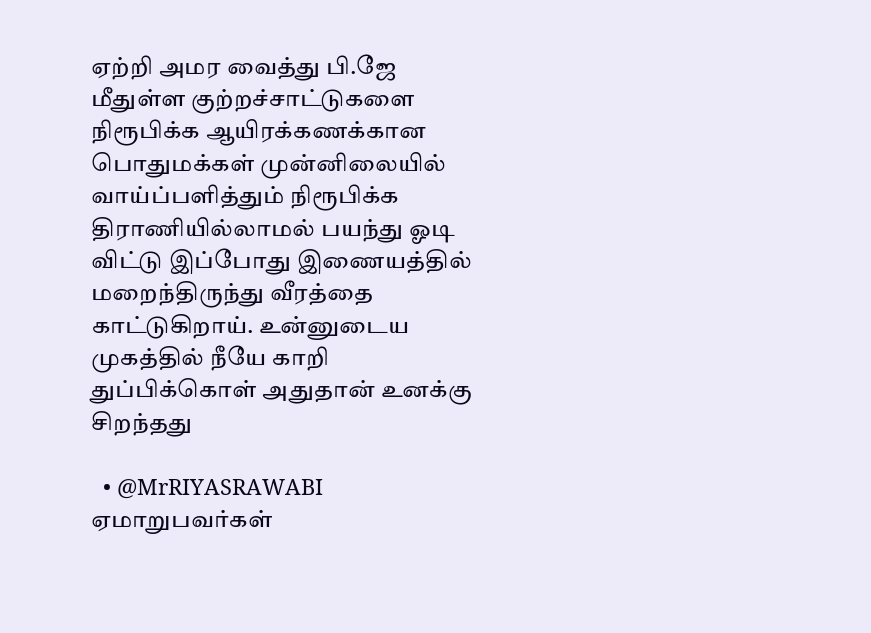ஏற்றி அமர வைத்து பி.ஜே மீதுள்ள குற்றச்சாட்டுகளை நிரூபிக்க ஆயிரக்கணக்கான பொதுமக்கள் முன்னிலையில் வாய்ப்பளித்தும் நிரூபிக்க திராணியில்லாமல் பயந்து ஓடி விட்டு இப்போது இணையத்தில் மறைந்திருந்து வீரத்தை காட்டுகிறாய். உன்னுடைய முகத்தில் நீயே காறி துப்பிக்கொள் அதுதான் உனக்கு சிறந்தது

  • @MrRIYASRAWABI ஏமாறுபவர்கள்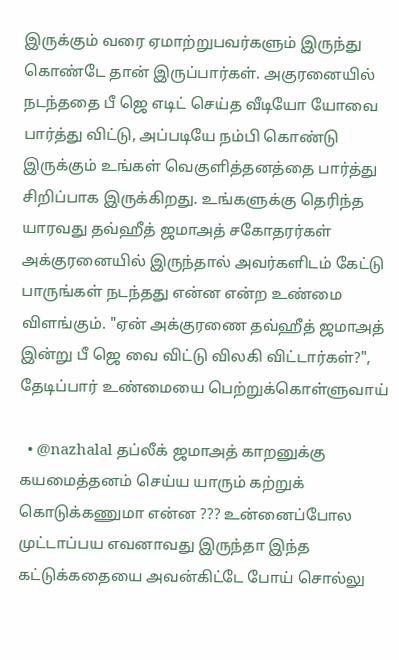இருக்கும் வரை ஏமாற்றுபவர்களும் இருந்து கொண்டே தான் இருப்பார்கள். அகுரனையில் நடந்ததை பீ ஜெ எடிட் செய்த வீடியோ யோவை பார்த்து விட்டு, அப்படியே நம்பி கொண்டு இருக்கும் உங்கள் வெகுளித்தனத்தை பார்த்து சிறிப்பாக இருக்கிறது. உங்களுக்கு தெரிந்த யாரவது தவ்ஹீத் ஜமாஅத் சகோதரர்கள் அக்குரனையில் இருந்தால் அவர்களிடம் கேட்டு பாருங்கள் நடந்தது என்ன என்ற உண்மை விளங்கும். "ஏன் அக்குரணை தவ்ஹீத் ஜமாஅத் இன்று பீ ஜெ வை விட்டு விலகி விட்டார்கள்?", தேடிப்பார் உண்மையை பெற்றுக்கொள்ளுவாய்

  • @nazhalal தப்லீக் ஜமாஅத் காறனுக்கு கயமைத்தனம் செய்ய யாரும் கற்றுக் கொடுக்கணுமா என்ன ??? உன்னைப்போல முட்டாப்பய எவனாவது இருந்தா இந்த கட்டுக்கதையை அவன்கிட்டே போய் சொல்லு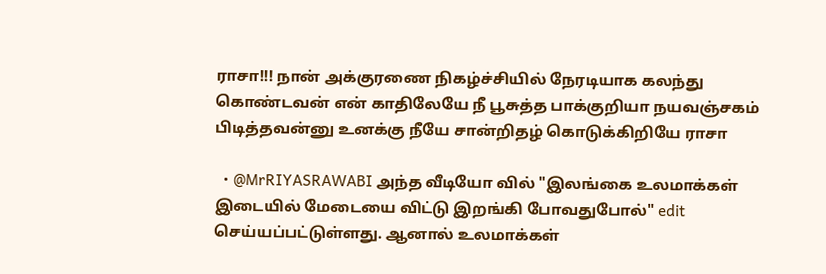ராசா!!! நான் அக்குரணை நிகழ்ச்சியில் நேரடியாக கலந்து கொண்டவன் என் காதிலேயே நீ பூசுத்த பாக்குறியா நயவஞ்சகம் பிடித்தவன்னு உனக்கு நீயே சான்றிதழ் கொடுக்கிறியே ராசா

  • @MrRIYASRAWABI அந்த வீடியோ வில் "இலங்கை உலமாக்கள் இடையில் மேடையை விட்டு இறங்கி போவதுபோல்" edit செய்யப்பட்டுள்ளது. ஆனால் உலமாக்கள்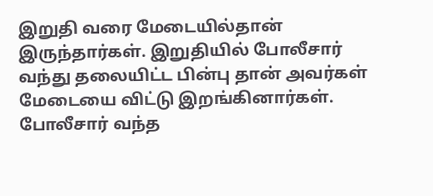இறுதி வரை மேடையில்தான் இருந்தார்கள். இறுதியில் போலீசார் வந்து தலையிட்ட பின்பு தான் அவர்கள் மேடையை விட்டு இறங்கினார்கள். போலீசார் வந்த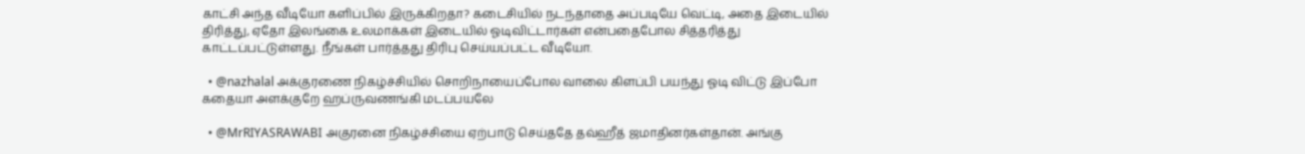காட்சி அந்த வீடியோ களிப்பில் இருக்கிறதா? கடைசியில் நடந்தாதை அப்படியே வெட்டி, அதை இடையில் திரித்து, ஏதோ இலங்கை உலமாக்கள் இடையில் ஓடிவிட்டார்கள் என்பதைபோல சித்தரித்து காட்டப்பட்டுள்ளது. நீங்கள் பார்த்தது திரிபு செய்யப்பட்ட வீடியோ.

  • @nazhalal அக்குரணை நிகழ்ச்சியில் சொறிநாயைப்போல வாலை கிளப்பி பயந்து ஓடி விட்டு இப்போ கதையா அளக்குறே ஹப்ருவணங்கி மடப்பயலே

  • @MrRIYASRAWABI அகுரனை நிகழ்ச்சியை ஏற்பாடு செய்ததே தவ்ஹீத் ஜமாதினர்கள்தான். அங்கு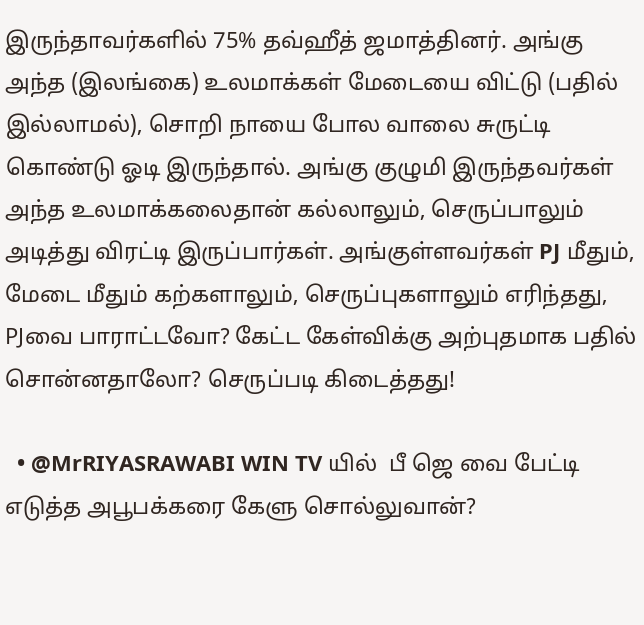இருந்தாவர்களில் 75% தவ்ஹீத் ஜமாத்தினர். அங்கு அந்த (இலங்கை) உலமாக்கள் மேடையை விட்டு (பதில் இல்லாமல்), சொறி நாயை போல வாலை சுருட்டி கொண்டு ஓடி இருந்தால். அங்கு குழுமி இருந்தவர்கள் அந்த உலமாக்கலைதான் கல்லாலும், செருப்பாலும் அடித்து விரட்டி இருப்பார்கள். அங்குள்ளவர்கள் PJ மீதும், மேடை மீதும் கற்களாலும், செருப்புகளாலும் எரிந்தது, PJவை பாராட்டவோ? கேட்ட கேள்விக்கு அற்புதமாக பதில் சொன்னதாலோ? செருப்படி கிடைத்தது!

  • @MrRIYASRAWABI WIN TV யில்  பீ ஜெ வை பேட்டி எடுத்த அபூபக்கரை கேளு சொல்லுவான்?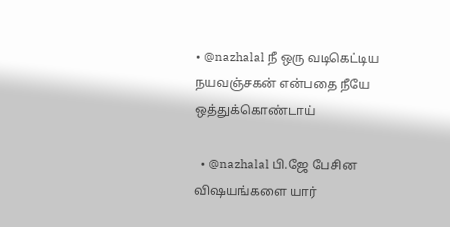• @nazhalal நீ ஒரு வடிகெட்டிய நயவஞ்சகன் என்பதை நீயே ஒத்துக்கொண்டாய்

  • @nazhalal பி.ஜே பேசின விஷயங்களை யார்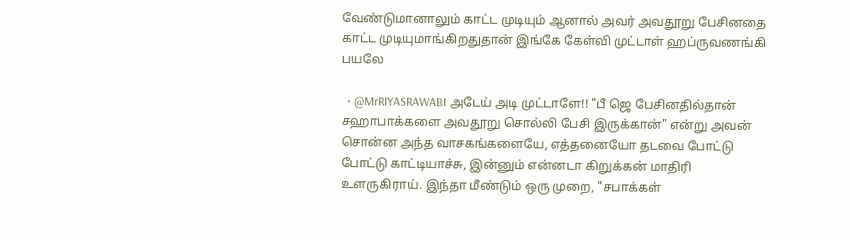வேண்டுமானாலும் காட்ட முடியும் ஆனால் அவர் அவதூறு பேசினதை காட்ட முடியுமாங்கிறதுதான் இங்கே கேள்வி முட்டாள் ஹப்ருவணங்கி பயலே

  • @MrRIYASRAWABI அடேய் அடி முட்டாளே!! "பீ ஜெ பேசினதில்தான் சஹாபாக்களை அவதூறு சொல்லி பேசி இருக்கான்" என்று அவன் சொன்ன அந்த வாசகங்களையே, எத்தனையோ தடவை போட்டு போட்டு காட்டியாச்சு, இன்னும் என்னடா கிறுக்கன் மாதிரி உளருகிராய். இந்தா மீண்டும் ஒரு முறை, "சபாக்கள்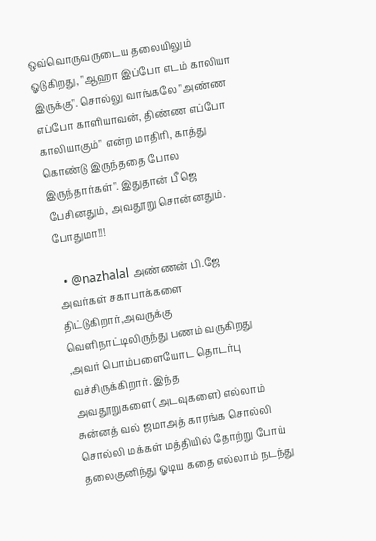ஒவ்வொருவருடைய தலையிலும் ஓடுகிறது, "ஆஹா இப்போ எடம் காலியா இருக்கு". சொல்லு வாங்கலே "அண்ண எப்போ காளியாவன், திண்ண எப்போ காலியாகும்" என்ற மாதிரி, காத்து கொண்டு இருந்ததை போல இருந்தார்கள்". இதுதான் பீ ஜெ பேசினதும், அவதூறு சொன்னதும். போதுமா!!!

  • @nazhalal அண்ணன் பி.ஜே அவர்கள் சகாபாக்களை திட்டுகிறார்,அவருக்கு வெளிநாட்டிலிருந்து பணம் வருகிறது ,அவர் பொம்பளையோட தொடர்பு வச்சிருக்கிறார். இந்த அவதூறுகளை(அடவுகளை) எல்லாம் சுன்னத் வல் ஜமாஅத் காரங்க சொல்லி சொல்லி மக்கள் மத்தியில் தோற்று போய் தலைகுனிந்து ஓடிய கதை எல்லாம் நடந்து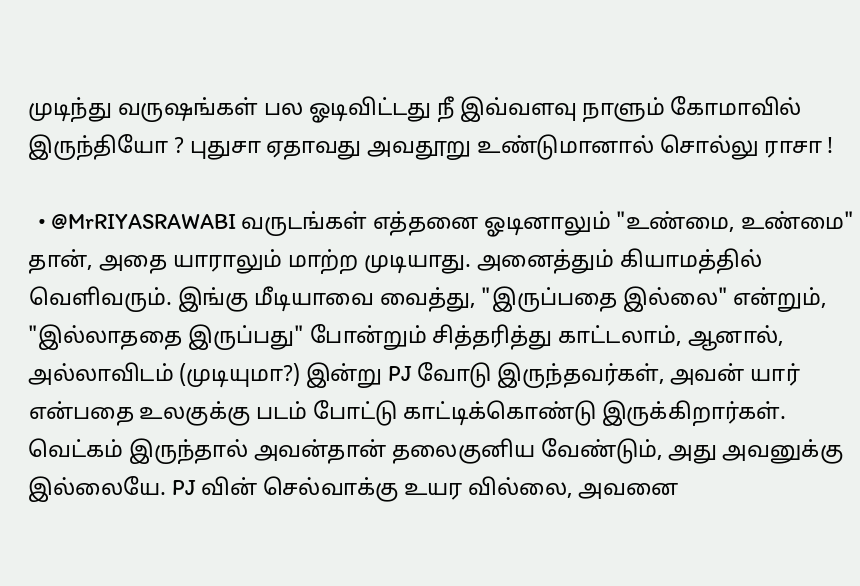முடிந்து வருஷங்கள் பல ஓடிவிட்டது நீ இவ்வளவு நாளும் கோமாவில் இருந்தியோ ? புதுசா ஏதாவது அவதூறு உண்டுமானால் சொல்லு ராசா !

  • @MrRIYASRAWABI வருடங்கள் எத்தனை ஓடினாலும் "உண்மை, உண்மை" தான், அதை யாராலும் மாற்ற முடியாது. அனைத்தும் கியாமத்தில் வெளிவரும். இங்கு மீடியாவை வைத்து, "இருப்பதை இல்லை" என்றும், "இல்லாததை இருப்பது" போன்றும் சித்தரித்து காட்டலாம், ஆனால், அல்லாவிடம் (முடியுமா?) இன்று PJ வோடு இருந்தவர்கள், அவன் யார் என்பதை உலகுக்கு படம் போட்டு காட்டிக்கொண்டு இருக்கிறார்கள். வெட்கம் இருந்தால் அவன்தான் தலைகுனிய வேண்டும், அது அவனுக்கு இல்லையே. PJ வின் செல்வாக்கு உயர வில்லை, அவனை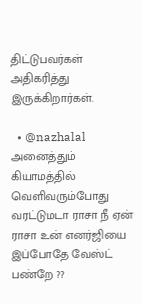திட்டுபவர்கள் அதிகரித்து இருக்கிறார்கள்.

  • @nazhalal அனைத்தும் கியாமத்தில் வெளிவரும்போது வரட்டுமடா ராசா நீ ஏன் ராசா உன் எனர்ஜியை இப்போதே வேஸ்ட் பண்றே ??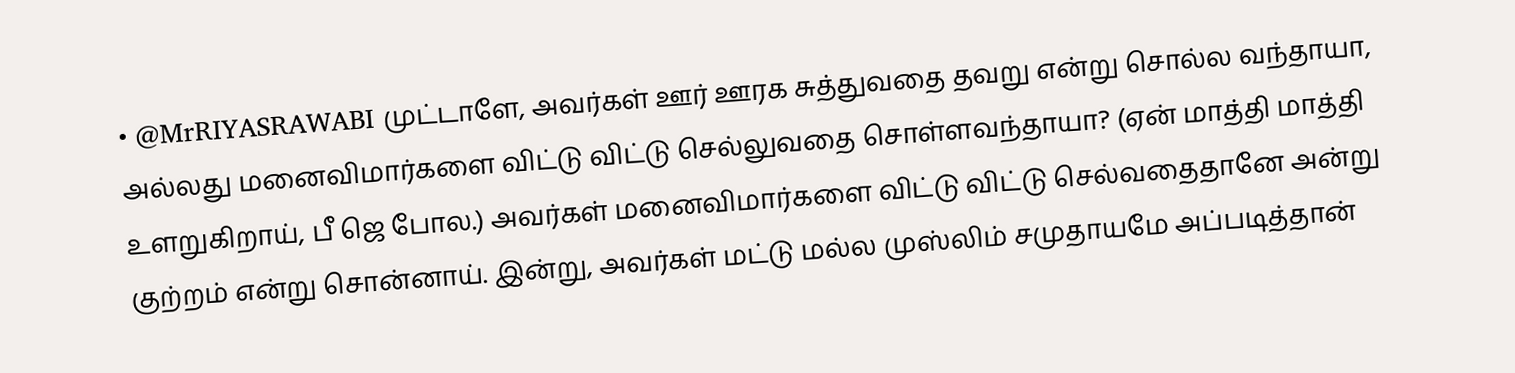• @MrRIYASRAWABI முட்டாளே, அவர்கள் ஊர் ஊரக சுத்துவதை தவறு என்று சொல்ல வந்தாயா, அல்லது மனைவிமார்களை விட்டு விட்டு செல்லுவதை சொள்ளவந்தாயா? (ஏன் மாத்தி மாத்தி உளறுகிறாய், பீ ஜெ போல.) அவர்கள் மனைவிமார்களை விட்டு விட்டு செல்வதைதானே அன்று குற்றம் என்று சொன்னாய். இன்று, அவர்கள் மட்டு மல்ல முஸ்லிம் சமுதாயமே அப்படித்தான்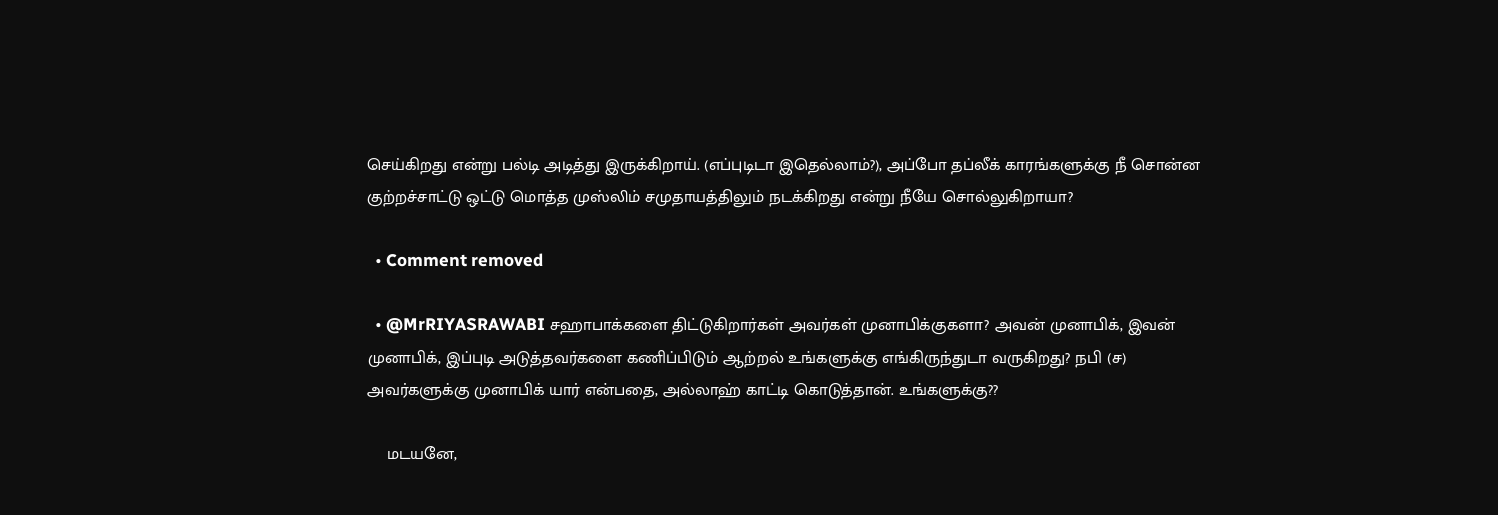செய்கிறது என்று பல்டி அடித்து இருக்கிறாய். (எப்புடிடா இதெல்லாம்?), அப்போ தப்லீக் காரங்களுக்கு நீ சொன்ன குற்றச்சாட்டு ஒட்டு மொத்த முஸ்லிம் சமுதாயத்திலும் நடக்கிறது என்று நீயே சொல்லுகிறாயா?

  • Comment removed

  • @MrRIYASRAWABI சஹாபாக்களை திட்டுகிறார்கள் அவர்கள் முனாபிக்குகளா? அவன் முனாபிக், இவன் முனாபிக், இப்புடி அடுத்தவர்களை கணிப்பிடும் ஆற்றல் உங்களுக்கு எங்கிருந்துடா வருகிறது? நபி (ச) அவர்களுக்கு முனாபிக் யார் என்பதை, அல்லாஹ் காட்டி கொடுத்தான். உங்களுக்கு??

    மடயனே,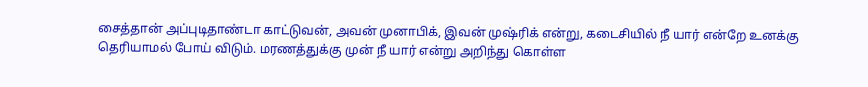சைத்தான் அப்புடிதாண்டா காட்டுவன், அவன் முனாபிக், இவன் முஷ்ரிக் என்று, கடைசியில் நீ யார் என்றே உனக்கு தெரியாமல் போய் விடும். மரணத்துக்கு முன் நீ யார் என்று அறிந்து கொள்ள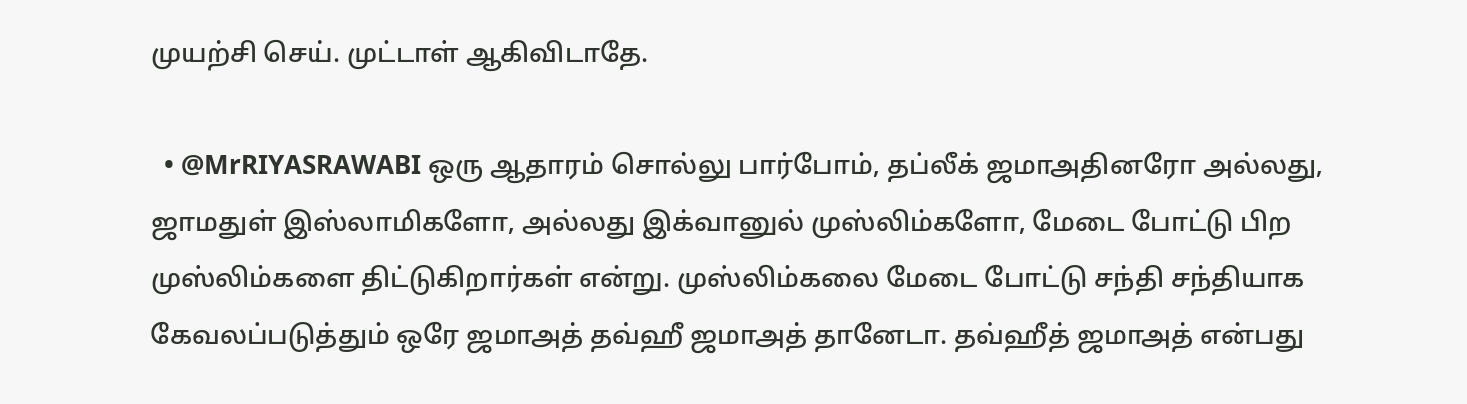முயற்சி செய். முட்டாள் ஆகிவிடாதே.

  • @MrRIYASRAWABI ஒரு ஆதாரம் சொல்லு பார்போம், தப்லீக் ஜமாஅதினரோ அல்லது, ஜாமதுள் இஸ்லாமிகளோ, அல்லது இக்வானுல் முஸ்லிம்களோ, மேடை போட்டு பிற முஸ்லிம்களை திட்டுகிறார்கள் என்று. முஸ்லிம்கலை மேடை போட்டு சந்தி சந்தியாக கேவலப்படுத்தும் ஒரே ஜமாஅத் தவ்ஹீ ஜமாஅத் தானேடா. தவ்ஹீத் ஜமாஅத் என்பது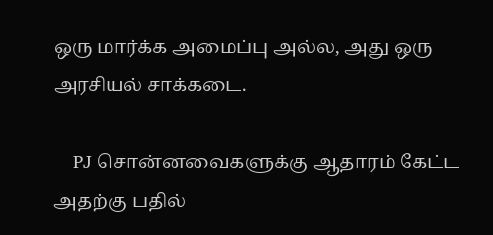ஒரு மார்க்க அமைப்பு அல்ல, அது ஒரு அரசியல் சாக்கடை.

    PJ சொன்னவைகளுக்கு ஆதாரம் கேட்ட அதற்கு பதில்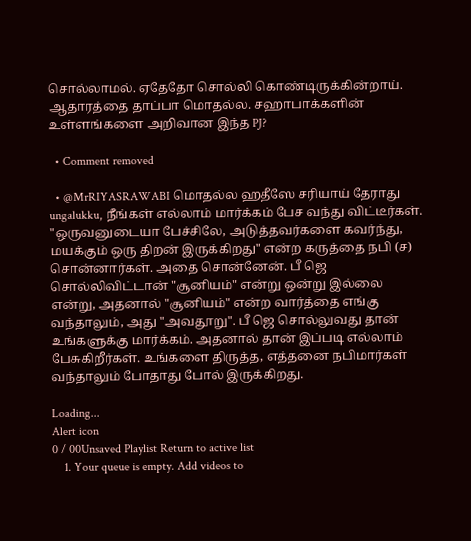சொல்லாமல். ஏதேதோ சொல்லி கொண்டிருக்கின்றாய். ஆதாரத்தை தாப்பா மொதல்ல. சஹாபாக்களின் உள்ளங்களை அறிவான இந்த PJ?

  • Comment removed

  • @MrRIYASRAWABI மொதல்ல ஹதீஸே சரியாய் தேராது ungalukku, நீங்கள் எல்லாம் மார்க்கம் பேச வந்து விட்டீர்கள். "ஒருவனுடையா பேச்சிலே, அடுத்தவர்களை கவர்ந்து, மயக்கும் ஒரு திறன் இருக்கிறது" என்ற கருத்தை நபி (ச) சொன்னார்கள். அதை சொன்னேன். பீ ஜெ சொல்லிவிட்டான் "சூனியம்" என்று ஒன்று இல்லை என்று, அதனால் "சூனியம்" என்ற வார்த்தை எங்கு வந்தாலும், அது "அவதூறு". பீ ஜெ சொல்லுவது தான் உங்களுக்கு மார்க்கம். அதனால் தான் இப்படி எல்லாம் பேசுகிறீர்கள். உங்களை திருத்த, எத்தனை நபிமார்கள் வந்தாலும் போதாது போல் இருக்கிறது.

Loading...
Alert icon
0 / 00Unsaved Playlist Return to active list
    1. Your queue is empty. Add videos to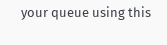your queue using this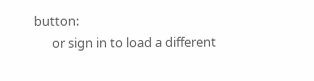button:
      or sign in to load a different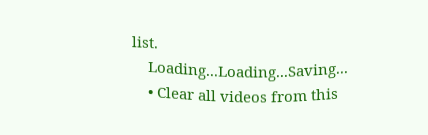list.
    Loading...Loading...Saving...
    • Clear all videos from this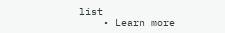list
    • Learn more